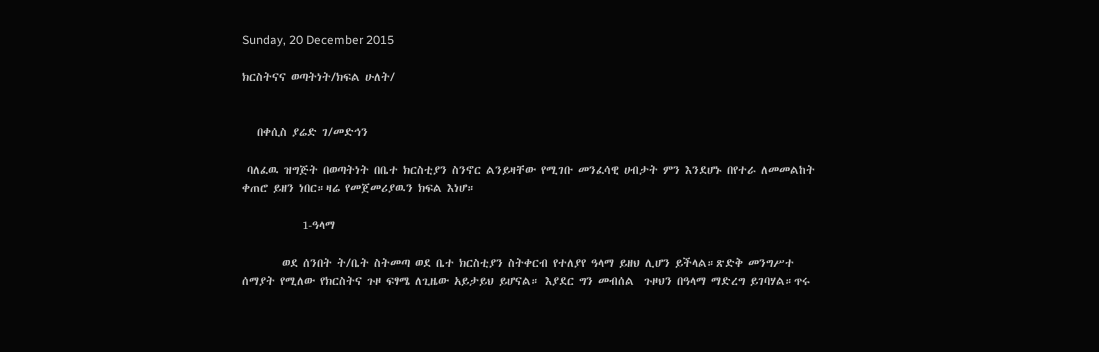Sunday, 20 December 2015

ክርስትናና ወጣትነት/ክፍል ሁለት/


   በቀሲስ ያሬድ ገ/መድኅን

 ባለፈዉ ዝግጅት በወጣትነት በቤተ ክርስቲያን ስንኖር ልንይዛቸው የሚገቡ መንፈሳዊ ሀብታት ምን እንደሆኑ በየተራ ለመመልከት ቀጠሮ ይዘን ነበር።ዛሬ የመጀመሪያዉን ክፍል እነሆ።

            1-ዓላማ

        ወደ ሰንበት ት/ቤት ስትመጣ ወደ ቤተ ክርስቲያን ስትቀርብ የተለያየ ዓላማ ይዘህ ሊሆን ይችላል።ጽድቅ መንግሥተ ሰማያት የሚለው የክርስትና ጉዞ ፍፃሜ ለጊዜው አይታይህ ይሆናል። እያደር ግን መብሰል  ጉዞህን በዓላማ ማድረግ ይገባሃል።ጥሩ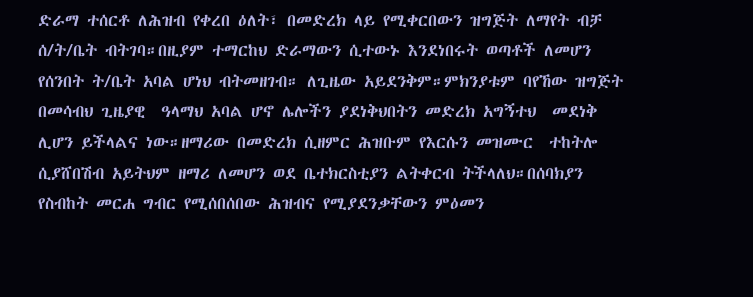ድራማ ተሰርቶ ለሕዝብ የቀረበ ዕለት፣ በመድረክ ላይ የሚቀርበውን ዝግጅት ለማየት ብቻ ሰ/ት/ቤት ብትገባ።በዚያም ተማርከህ ድራማውን ሲተውኑ እንደነበሩት ወጣቶች ለመሆን የሰንበት ት/ቤት አባል ሆነህ ብትመዘገብ። ለጊዜው አይደንቅም።ምክንያቱም ባየኸው ዝግጅት በመሳብህ ጊዜያዊ  ዓላማህ አባል ሆኖ ሌሎችን ያደነቅህበትን መድረክ አግኝተህ  መደነቅ ሊሆን ይችላልና ነው።ዘማሪው በመድረክ ሲዘምር ሕዝቡም የእርሱን መዝሙር  ተከትሎ ሲያሸበሽብ አይትህም ዘማሪ ለመሆን ወደ ቤተክርስቲያን ልትቀርብ ትችላለህ።በሰባክያን የስብከት መርሐ ግብር የሚሰበሰበው ሕዝብና የሚያደንቃቸውን ምዕመን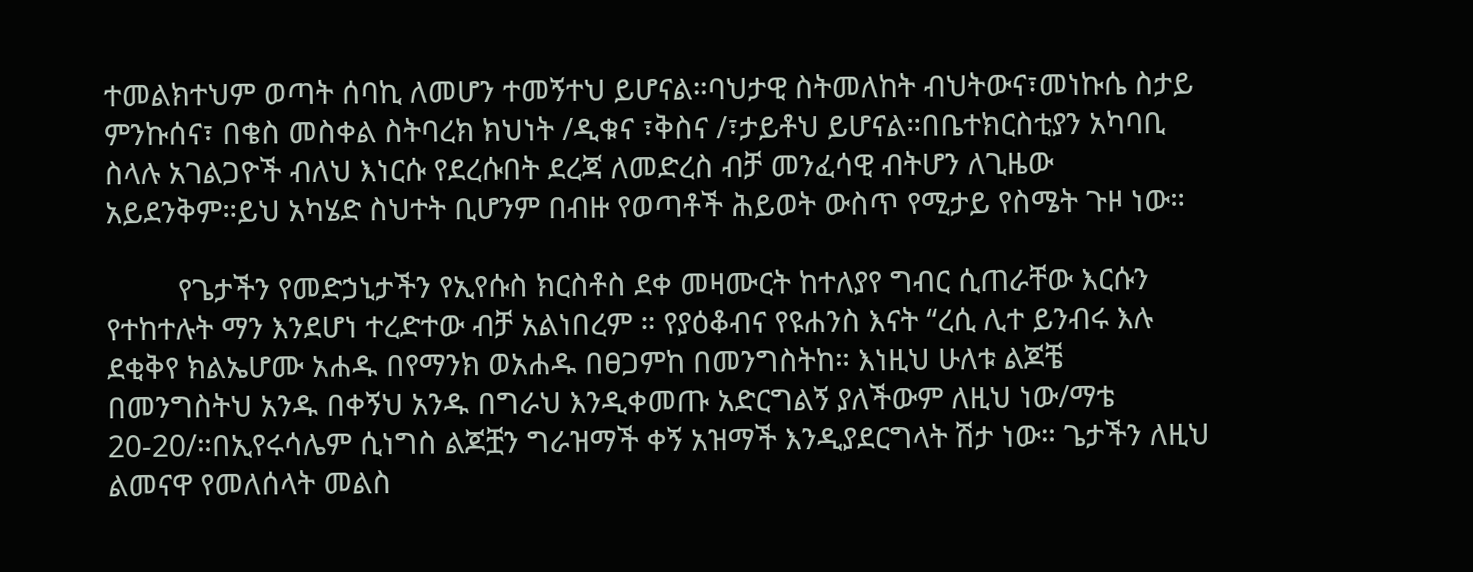ተመልክተህም ወጣት ሰባኪ ለመሆን ተመኝተህ ይሆናል።ባህታዊ ስትመለከት ብህትውና፣መነኩሴ ስታይ ምንኩሰና፣ በቄስ መስቀል ስትባረክ ክህነት /ዲቁና ፣ቅስና /፣ታይቶህ ይሆናል።በቤተክርስቲያን አካባቢ  ስላሉ አገልጋዮች ብለህ እነርሱ የደረሱበት ደረጃ ለመድረስ ብቻ መንፈሳዊ ብትሆን ለጊዜው አይደንቅም።ይህ አካሄድ ስህተት ቢሆንም በብዙ የወጣቶች ሕይወት ውስጥ የሚታይ የስሜት ጉዞ ነው።

         የጌታችን የመድኃኒታችን የኢየሱስ ክርስቶስ ደቀ መዛሙርት ከተለያየ ግብር ሲጠራቸው እርሱን የተከተሉት ማን እንደሆነ ተረድተው ብቻ አልነበረም ። የያዕቆብና የዩሐንስ እናት “ረሲ ሊተ ይንብሩ እሉ ደቂቅየ ክልኤሆሙ አሐዱ በየማንክ ወአሐዱ በፀጋምከ በመንግስትከ። እነዚህ ሁለቱ ልጆቼ በመንግስትህ አንዱ በቀኝህ አንዱ በግራህ እንዲቀመጡ አድርግልኝ ያለችውም ለዚህ ነው/ማቴ 20-20/።በኢየሩሳሌም ሲነግስ ልጆቿን ግራዝማች ቀኝ አዝማች እንዲያደርግላት ሽታ ነው። ጌታችን ለዚህ ልመናዋ የመለሰላት መልስ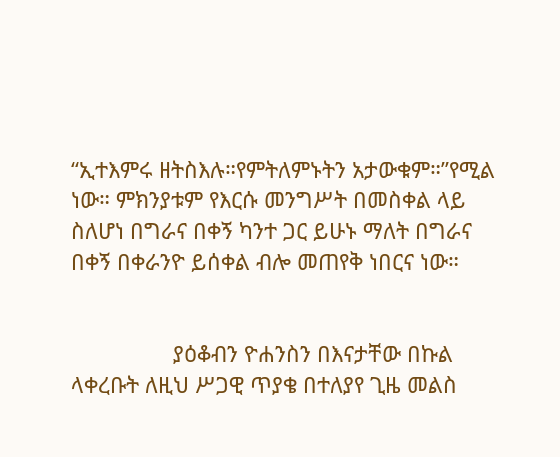“ኢተእምሩ ዘትስእሉ።የምትለምኑትን አታውቁም።”የሚል ነው። ምክንያቱም የእርሱ መንግሥት በመስቀል ላይ ስለሆነ በግራና በቀኝ ካንተ ጋር ይሁኑ ማለት በግራና በቀኝ በቀራንዮ ይሰቀል ብሎ መጠየቅ ነበርና ነው።


                 ያዕቆብን ዮሐንስን በእናታቸው በኩል ላቀረቡት ለዚህ ሥጋዊ ጥያቄ በተለያየ ጊዜ መልስ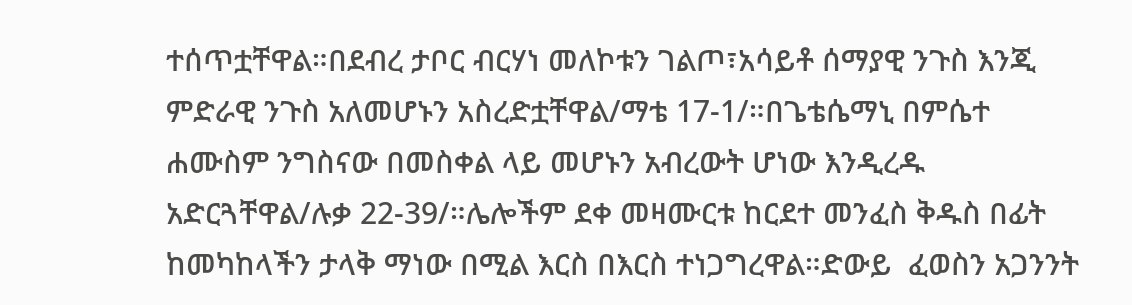ተሰጥቷቸዋል።በደብረ ታቦር ብርሃነ መለኮቱን ገልጦ፣አሳይቶ ሰማያዊ ንጉስ እንጂ ምድራዊ ንጉስ አለመሆኑን አስረድቷቸዋል/ማቴ 17-1/።በጌቴሴማኒ በምሴተ ሐሙስም ንግስናው በመስቀል ላይ መሆኑን አብረውት ሆነው እንዲረዱ አድርጓቸዋል/ሉቃ 22-39/።ሌሎችም ደቀ መዛሙርቱ ከርደተ መንፈስ ቅዱስ በፊት ከመካከላችን ታላቅ ማነው በሚል እርስ በእርስ ተነጋግረዋል።ድውይ  ፈወስን አጋንንት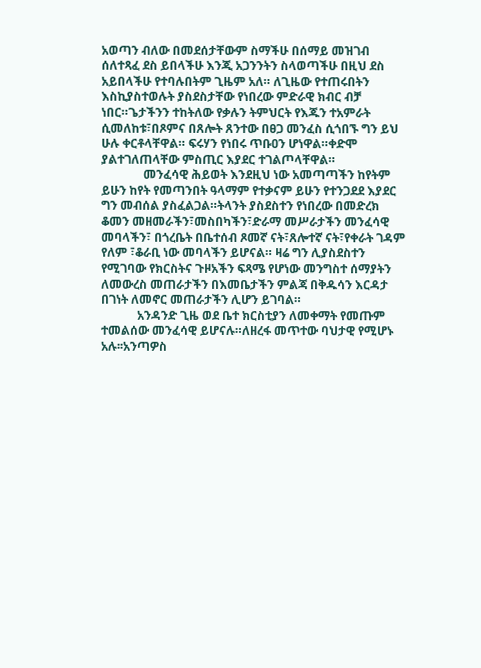አወጣን ብለው በመደሰታቸውም ስማችሁ በሰማይ መዝገብ ሰለተጻፈ ደስ ይበላችሁ እንጂ አጋንንትን ስላወጣችሁ በዚህ ደስ አይበላችሁ የተባሉበትም ጊዜም አለ። ለጊዜው የተጠሩበትን እስኪያስተወሉት ያስደስታቸው የነበረው ምድራዊ ክብር ብቻ ነበር።ጌታችንን ተከትለው የቃሉን ትምህርት የእጁን ተአምራት ሲመለከቱ፣በጾምና በጸሎት ጸንተው በፀጋ መንፈስ ሲጎበኙ ግን ይህ ሁሉ ቀርቶላቸዋል። ፍሩሃን የነበሩ ጥቡዐን ሆነዋል።ቀድሞ ያልተገለጠላቸው ምስጢር እያደር ተገልጦላቸዋል።
              መንፈሳዊ ሕይወት እንደዚህ ነው አመጣጣችን ከየትም ይሁን ከየት የመጣንበት ዓላማም የተቃናም ይሁን የተንጋደደ እያደር ግን መብሰል ያስፈልጋል።ትላንት ያስደስተን የነበረው በመድረክ ቆመን መዘመራችን፣መስበካችን፣ድራማ መሥራታችን መንፈሳዊ መባላችን፣ በጎረቤት በቤተሰብ ጾመኛ ናት፣ጸሎተኛ ናት፣የቀራት ገዳም የለም ፣ቆራቢ ነው መባላችን ይሆናል። ዛሬ ግን ሊያስደስተን የሚገባው የክርስትና ጉዞአችን ፍጻሜ የሆነው መንግስተ ሰማያትን ለመውረስ መጠራታችን በእመቤታችን ምልጃ በቅዱሳን እርዳታ በገነት ለመኖር መጠራታችን ሊሆን ይገባል።
            አንዳንድ ጊዜ ወደ ቤተ ክርስቲያን ለመቀማት የመጡም ተመልሰው መንፈሳዊ ይሆናሉ።ለዘረፋ መጥተው ባህታዊ የሚሆኑ አሉ፡፡አንጣዎስ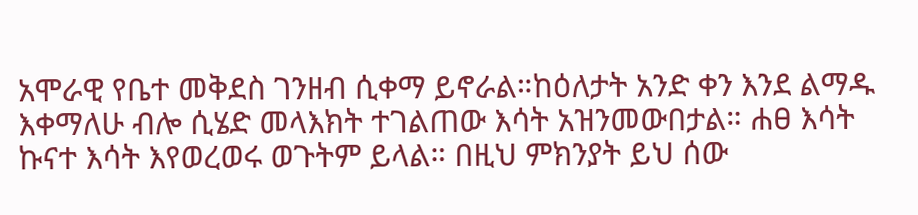አሞራዊ የቤተ መቅደስ ገንዘብ ሲቀማ ይኖራል።ከዕለታት አንድ ቀን እንደ ልማዱ እቀማለሁ ብሎ ሲሄድ መላእክት ተገልጠው እሳት አዝንመውበታል። ሐፀ እሳት ኩናተ እሳት እየወረወሩ ወጉትም ይላል። በዚህ ምክንያት ይህ ሰው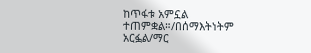ከጥፋቱ አምኗል ተጠምቋል።/በሰማእትነትም አርፏል/ማር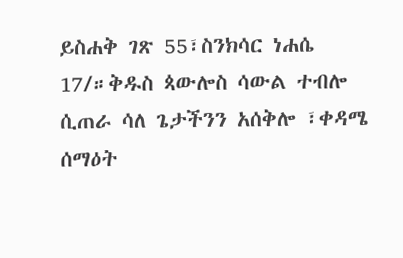ይስሐቅ ገጽ 55፣ስንክሳር ነሐሴ 17/።ቅዱስ ጳውሎስ ሳውል ተብሎ ሲጠራ ሳለ ጌታችንን አሰቅሎ ፣ቀዳሜ ሰማዕት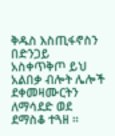ቅዱስ እስጢፋኖስን በድንጋይ አስቀጥቅጦ ይህ አልበቃ ብሎት ሌሎች ደቀመዛሙርትን ለማሳደድ ወደ ደማስቆ ተጓዘ ።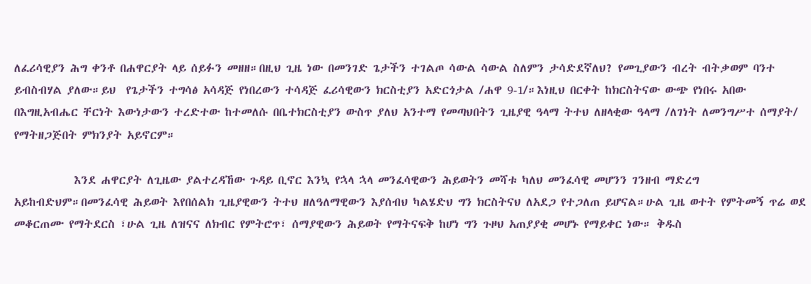ለፈሪሳዊያን ሕግ ቀንቶ በሐዋርያት ላይ ሰይፉን መዘዘ።በዚህ ጊዜ ነው በመንገድ ጌታችን ተገልጦ ሳውል ሳውል ስለምን ታሳድደኛለህ? የመጊያውን ብረት ብትቃወም ባንተ ይብስብሃል ያለው።ይህ  የጌታችን ተግሳፅ አሳዳጅ የነበረውን ተሳዳጅ ፈሪሳዊውን ክርስቲያን አድርጎታል /ሐዋ 9-1/።እነዚህ በርቀት ከክርስትናው ውጭ የነበሩ አበው በእግዚአብሔር ቸርነት እውነታውን ተረድተው ከተመለሱ በቤተክርስቲያን ውስጥ ያለህ አንተማ የመጣህበትን ጊዜያዊ ዓላማ ትተህ ለዘላቂው ዓላማ /ለገነት ለመንግሥተ ሰማያት/ የማትዘጋጅበት ምክንያት አይኖርም።

            እንደ ሐዋርያት ለጊዜው ያልተረዳኸው ጉዳይ ቢኖር እንኳ የኋላ ኋላ መንፈሳዊውን ሕይወትን መሻቱ ካለህ መንፈሳዊ መሆንን ገንዘብ ማድረግ አይከብድህም።በመንፈሳዊ ሕይወት እየበሰልክ ጊዜያዊውን ትተህ ዘለዓለማዊውን እያሰብህ ካልሄድህ ግን ክርስትናህ ለአደጋ የተጋለጠ ይሆናል።ሁል ጊዜ ወተት የምትመኝ ጥሬ ወደ መቆርጠሙ የማትደርስ ፣ሁል ጊዜ ለዝናና ለክብር የምትሮጥ፣ ሰማያዊውን ሕይወት የማትናፍቅ ከሆነ ግን ጉዞህ አጠያያቂ መሆኑ የማይቀር ነው። ቅዱስ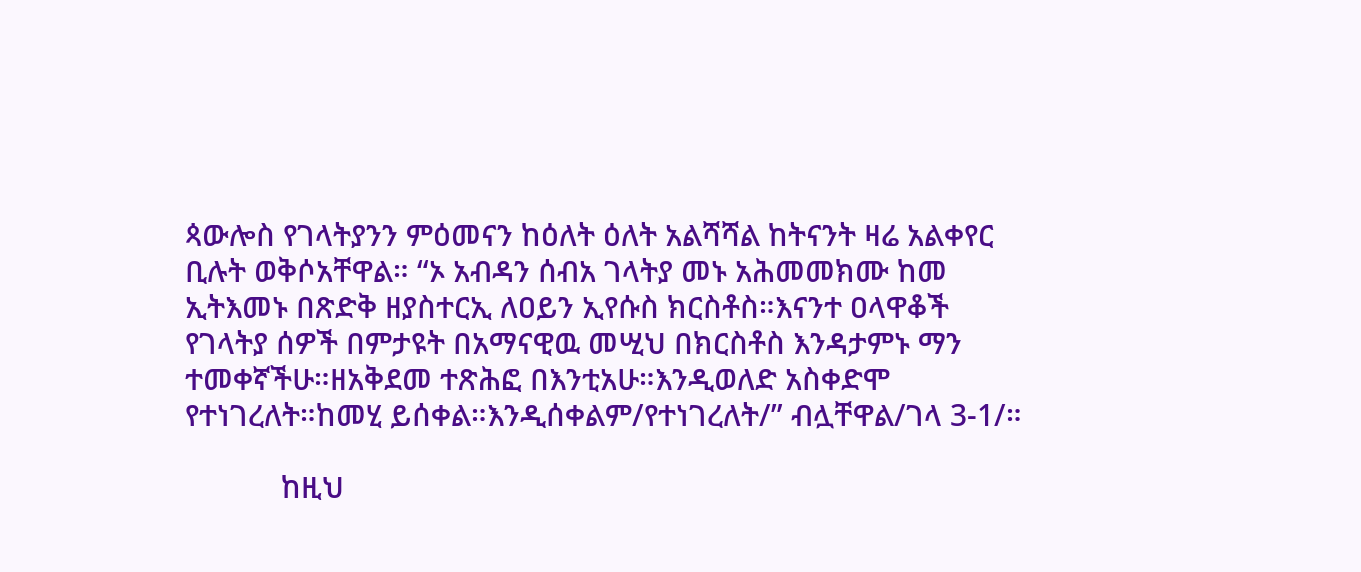ጳውሎስ የገላትያንን ምዕመናን ከዕለት ዕለት አልሻሻል ከትናንት ዛሬ አልቀየር ቢሉት ወቅሶአቸዋል። “ኦ አብዳን ሰብአ ገላትያ መኑ አሕመመክሙ ከመ ኢትእመኑ በጽድቅ ዘያስተርኢ ለዐይን ኢየሱስ ክርስቶስ።እናንተ ዐላዋቆች የገላትያ ሰዎች በምታዩት በአማናዊዉ መሢህ በክርስቶስ እንዳታምኑ ማን ተመቀኛችሁ።ዘአቅደመ ተጽሕፎ በእንቲአሁ።እንዲወለድ አስቀድሞ የተነገረለት።ከመሂ ይሰቀል።እንዲሰቀልም/የተነገረለት/” ብሏቸዋል/ገላ 3-1/።

            ከዚህ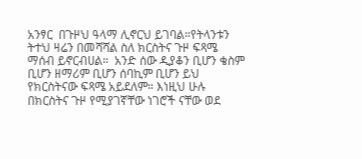አንፃር  በጉዞህ ዓላማ ሊኖርህ ይገባል።የትላንቱን ትተህ ዛሬን በመሻሻል ስለ ክርስትና ጉዞ ፍጻሜ ማሰብ ይኖርብሀል።  አንድ ሰው ዲያቆን ቢሆን ቄስም ቢሆን ዘማሪም ቢሆን ሰባኪም ቢሆን ይህ የክርስትናው ፍጻሜ አይደለም። እነዚህ ሁሉ በክርስትና ጉዞ የሚያገኛቸው ነገሮች ናቸው ወደ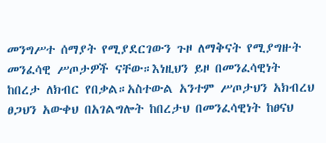መንግሥተ ሰማያት የሚያደርገውን ጉዞ ለማቅናት የሚያግዙት መንፈሳዊ ሥጦታዎች ናቸው።እነዚህን ይዞ በመንፈሳዊነት ከበረታ ለክብር የበቃል።አስተውል አንተም ሥጦታህን አክብረህ ፀጋህን አውቀህ በአገልግሎት ከበረታህ በመንፈሳዊነት ከፀናህ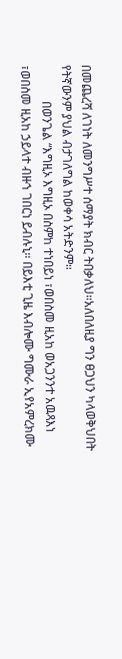በመጨረሻ ለገነት ለመንግሥተ ሰማያት ክብር ትበቃለህ።አለበለዚያ ግን ፀጋህን ካላወቅህበት የትኛውንም ያህል ብታገለግል ከወቀሳ አትድንም።
            በወንጌል “እግዚኦ እግዚኦ በስምከ ተነበይነ ፣ወበስመ ዚአከ ወአጋንንተ አዉጻእነ ፣ወበስመ ዚአከ ኃይላተ ብዙኀ ገበርነ ይብሉኒ። በይእቲ ጊዜ እብሎሙ ግሙራ ኢየአምረክሙ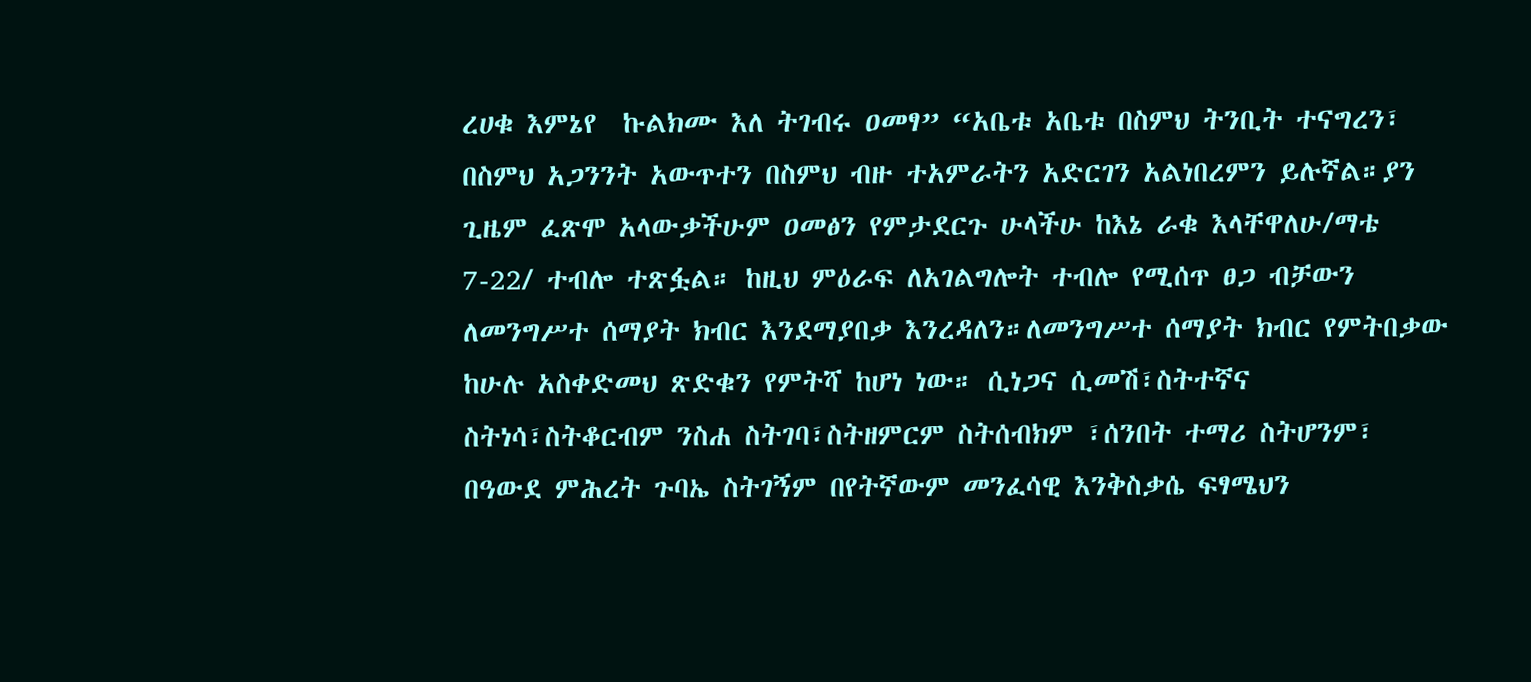ረሀቁ እምኔየ  ኩልክሙ እለ ትገብሩ ዐመፃ” “አቤቱ አቤቱ በስምህ ትንቢት ተናግረን፣ በስምህ አጋንንት አውጥተን በስምህ ብዙ ተአምራትን አድርገን አልነበረምን ይሉኛል።ያን ጊዜም ፈጽሞ አላውቃችሁም ዐመፅን የምታደርጉ ሁላችሁ ከእኔ ራቁ እላቸዋለሁ/ማቴ 7-22/ ተብሎ ተጽፏል። ከዚህ ምዕራፍ ለአገልግሎት ተብሎ የሚሰጥ ፀጋ ብቻውን ለመንግሥተ ሰማያት ክብር እንደማያበቃ እንረዳለን።ለመንግሥተ ሰማያት ክብር የምትበቃው ከሁሉ አስቀድመህ ጽድቁን የምትሻ ከሆነ ነው። ሲነጋና ሲመሽ፣ስትተኛና ስትነሳ፣ስትቆርብም ንስሐ ስትገባ፣ስትዘምርም ስትሰብክም ፣ሰንበት ተማሪ ስትሆንም፣ በዓውደ ምሕረት ጉባኤ ስትገኝም በየትኛውም መንፈሳዊ እንቅስቃሴ ፍፃሜህን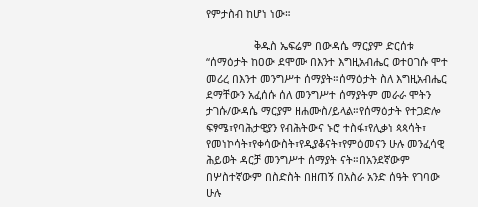የምታስብ ከሆነ ነው።

                ቅዱስ ኤፍሬም በውዳሴ ማርያም ድርሰቱ “ሰማዕታት ከዐው ደሞሙ በእንተ እግዚአብሔር ወተዐገሱ ሞተ መሪረ በእንተ መንግሥተ ሰማያት።ሰማዕታት ስለ እግዚአብሔር ደማቸውን አፈሰሱ ሰለ መንግሥተ ሰማያትም መራራ ሞትን ታገሱ/ውዳሴ ማርያም ዘሐሙስ/ይላል።የሰማዕታት የተጋድሎ ፍፃሜ፣የባሕታዊያን የብሕትውና ኑሮ ተስፋ፣የሊቃነ ጳጳሳት፣ የመነኮሳት፣የቀሳውስት፣የዲያቆናት፣የምዕመናን ሁሉ መንፈሳዊ ሕይወት ዳርቻ መንግሥተ ሰማያት ናት።በአንደኛውም በሦስተኛውም በስድስት በዘጠኝ በአስራ አንድ ሰዓት የገባው ሁሉ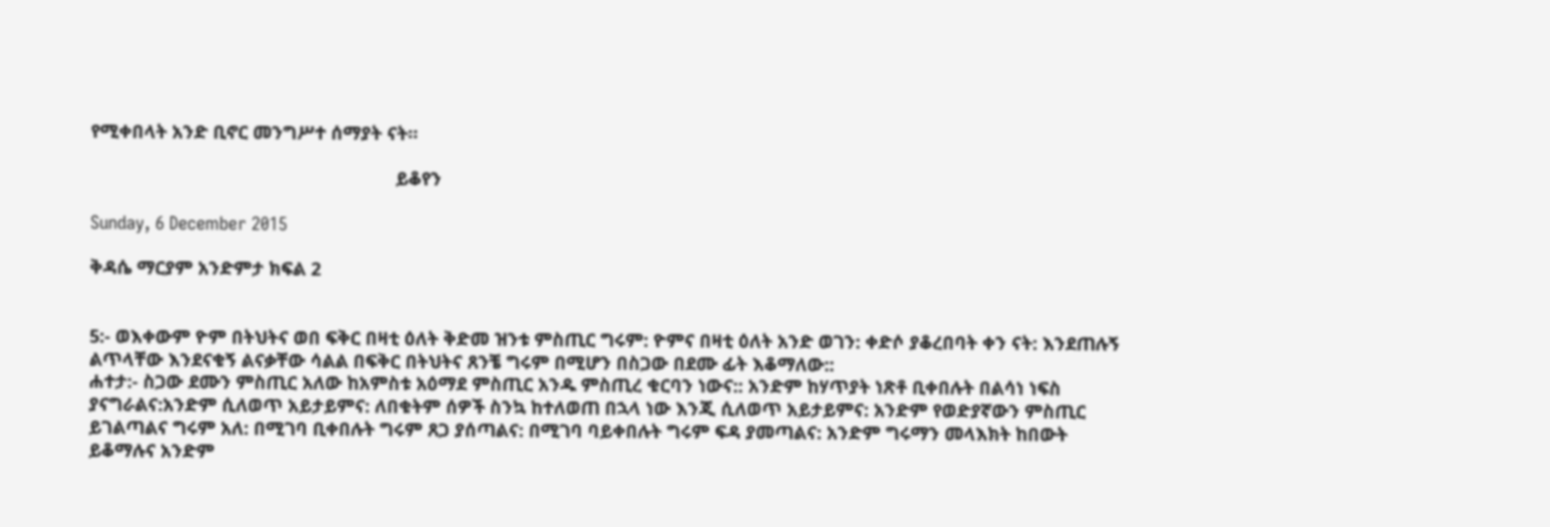የሚቀበላት አንድ ቢኖር መንግሥተ ሰማያት ናት።

                                                             ይቆየን

Sunday, 6 December 2015

ቅዳሴ ማርያም አንድምታ ክፍል 2


5:- ወእቀውም ዮም በትህትና ወበ ፍቅር በዛቲ ዕለት ቅድመ ዝንቱ ምስጢር ግሩም: ዮምና በዛቲ ዕለት አንድ ወገን: ቀድሶ ያቆረበባት ቀን ናት: እንደጠሉኝ ልጥላቸው እንደናቁኝ ልናቃቸው ሳልል በፍቅር በትህትና ጸንቼ ግሩም በሚሆን በስጋው በደሙ ፊት እቆማለው::
ሐተታ:- ስጋው ደሙን ምስጢር አለው ከአምስቱ አዕማደ ምስጢር አንዱ ምስጢረ ቁርባን ነውና:: አንድም ከሃጥያት ነጽቶ ቢቀበሉት በልሳነ ነፍስ ያናግራልና:አንድም ሲለወጥ አይታይምና: ለበቁትም ሰዎች ስንኳ ከተለወጠ በኋላ ነው እንጂ ሲለወጥ አይታይምና: አንድም የወድያኛውን ምስጢር ይገልጣልና ግሩም አለ: በሚገባ ቢቀበሉት ግሩም ጸጋ ያሰጣልና: በሚገባ ባይቀበሉት ግሩም ፍዳ ያመጣልና: አንድም ግሩማን መላእክት ከበውት ይቆማሉና አንድም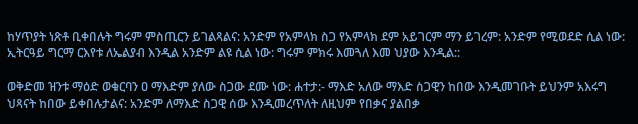ከሃጥያት ነጽቶ ቢቀበሉት ግሩም ምስጢርን ይገልጻልና: አንድም የአምላክ ስጋ የአምላክ ደም አይገርም ማን ይገረም: አንድም የሚወደድ ሲል ነው: ኢትርዓይ ግርማ ርእየቱ ለኤልያብ እንዲል አንድም ልዩ ሲል ነው: ግሩም ምክሩ እመጓለ እመ ህያው እንዲል::

ወቅድመ ዝንቱ ማዕድ ወቁርባን ዐ ማእድም ያለው ስጋው ደሙ ነው: ሐተታ:- ማእድ አለው ማእድ ስጋዊን ከበው እንዲመገቡት ይህንም አእሩግ ህጻናት ከበው ይቀበሉታልና: አንድም ለማእድ ስጋዊ ሰው እንዲመረጥለት ለዚህም የበቃና ያልበቃ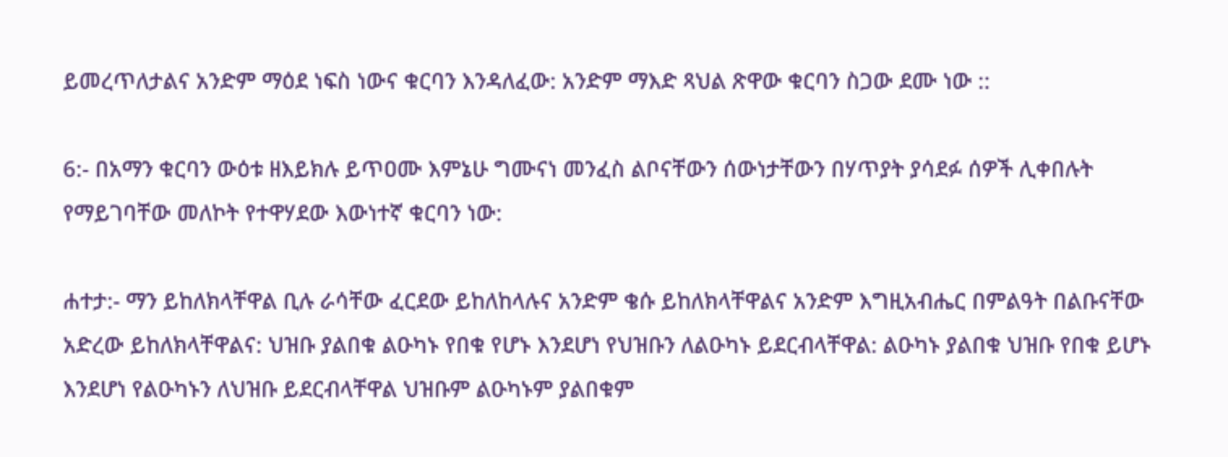ይመረጥለታልና አንድም ማዕደ ነፍስ ነውና ቁርባን እንዳለፈው: አንድም ማእድ ጻህል ጽዋው ቁርባን ስጋው ደሙ ነው ::

6:- በአማን ቁርባን ውዕቱ ዘእይክሉ ይጥዐሙ እምኔሁ ግሙናነ መንፈስ ልቦናቸውን ሰውነታቸውን በሃጥያት ያሳደፉ ሰዎች ሊቀበሉት የማይገባቸው መለኮት የተዋሃደው እውነተኛ ቁርባን ነው:

ሐተታ:- ማን ይከለክላቸዋል ቢሉ ራሳቸው ፈርደው ይከለከላሉና አንድም ቄሱ ይከለክላቸዋልና አንድም እግዚአብሔር በምልዓት በልቡናቸው አድረው ይከለክላቸዋልና: ህዝቡ ያልበቁ ልዑካኑ የበቁ የሆኑ እንደሆነ የህዝቡን ለልዑካኑ ይደርብላቸዋል: ልዑካኑ ያልበቁ ህዝቡ የበቁ ይሆኑ እንደሆነ የልዑካኑን ለህዝቡ ይደርብላቸዋል ህዝቡም ልዑካኑም ያልበቁም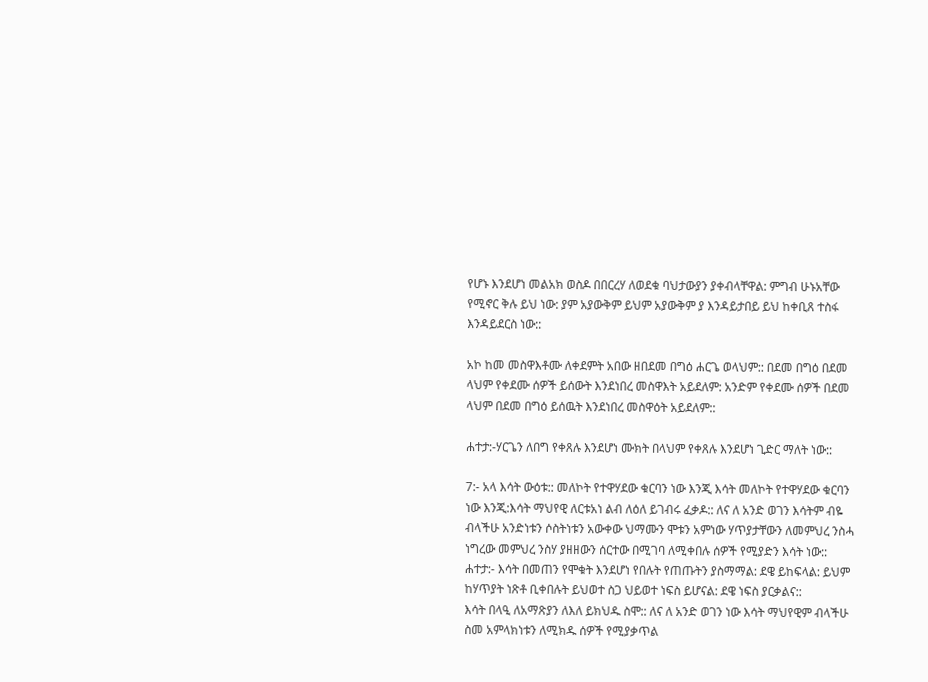የሆኑ እንደሆነ መልአክ ወስዶ በበርረሃ ለወደቁ ባህታውያን ያቀብላቸዋል: ምግብ ሁኑአቸው የሚኖር ቅሉ ይህ ነው: ያም አያውቅም ይህም አያውቅም ያ እንዳይታበይ ይህ ከቀቢጸ ተስፋ እንዳይደርስ ነው::

አኮ ከመ መስዋእቶሙ ለቀደምት አበው ዘበደመ በግዕ ሐርጌ ወላህም:: በደመ በግዕ በደመ ላህም የቀደሙ ሰዎች ይሰውት እንደነበረ መስዋእት አይደለም: አንድም የቀደሙ ሰዎች በደመ ላህም በደመ በግዕ ይሰዉት እንደነበረ መስዋዕት አይደለም::

ሐተታ:-ሃርጌን ለበግ የቀጸሉ እንደሆነ ሙክት በላህም የቀጸሉ እንደሆነ ጊድር ማለት ነው::

7:- አላ እሳት ውዕቱ:: መለኮት የተዋሃደው ቁርባን ነው እንጂ እሳት መለኮት የተዋሃደው ቁርባን ነው እንጂ:እሳት ማህየዊ ለርቱአነ ልብ ለዕለ ይገብሩ ፈቃዶ:: ለና ለ አንድ ወገን እሳትም ብዬ ብላችሁ አንድነቱን ሶስትነቱን አውቀው ህማሙን ሞቱን አምነው ሃጥያታቸውን ለመምህረ ንስሓ ነግረው መምህረ ንስሃ ያዘዘውን ሰርተው በሚገባ ለሚቀበሉ ሰዎች የሚያድን እሳት ነው::
ሐተታ:- እሳት በመጠን የሞቁት እንደሆነ የበሉት የጠጡትን ያስማማል: ደዌ ይከፍላል: ይህም ከሃጥያት ነጽቶ ቢቀበሉት ይህወተ ስጋ ህይወተ ነፍስ ይሆናል: ደዌ ነፍስ ያርቃልና::
እሳት በላዒ ለአማጽያን ለእለ ይክህዱ ስሞ:: ለና ለ አንድ ወገን ነው እሳት ማህየዊም ብላችሁ ስመ አምላክነቱን ለሚክዱ ሰዎች የሚያቃጥል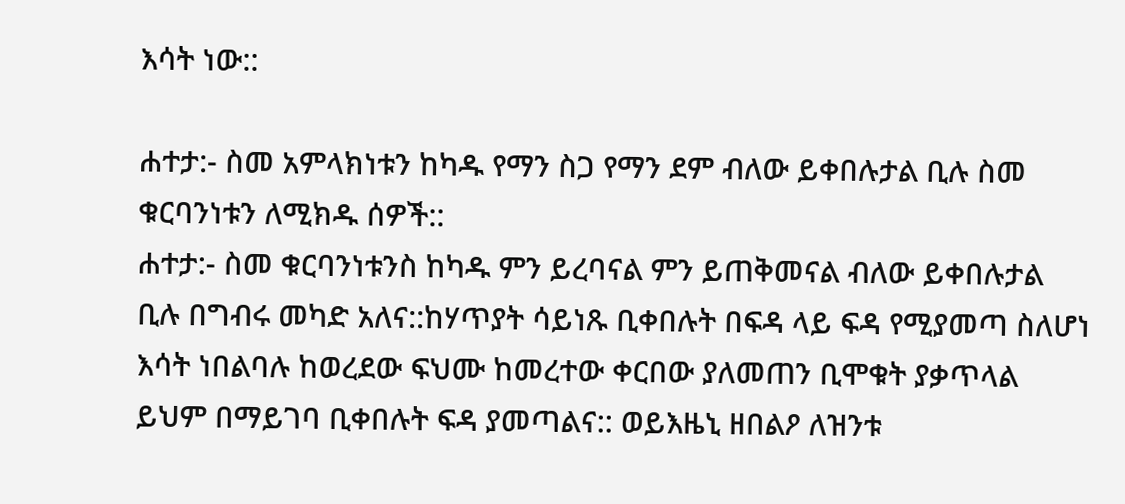እሳት ነው::

ሐተታ:- ስመ አምላክነቱን ከካዱ የማን ስጋ የማን ደም ብለው ይቀበሉታል ቢሉ ስመ ቁርባንነቱን ለሚክዱ ሰዎች::
ሐተታ:- ስመ ቁርባንነቱንስ ከካዱ ምን ይረባናል ምን ይጠቅመናል ብለው ይቀበሉታል ቢሉ በግብሩ መካድ አለና::ከሃጥያት ሳይነጹ ቢቀበሉት በፍዳ ላይ ፍዳ የሚያመጣ ስለሆነ እሳት ነበልባሉ ከወረደው ፍህሙ ከመረተው ቀርበው ያለመጠን ቢሞቁት ያቃጥላል ይህም በማይገባ ቢቀበሉት ፍዳ ያመጣልና:: ወይእዜኒ ዘበልዖ ለዝንቱ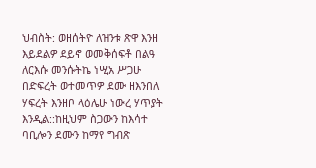ህብስት: ወዘሰትዮ ለዝንቱ ጽዋ እንዘ እይደልዎ ደይኖ ወመቅሰፍቶ በልዓ ለርእሱ መንሱትኬ ነሢአ ሥጋሁ በድፍረት ወተመጥዎ ደሙ ዘእንበለ ሃፍረት እንዘቦ ላዕሌሁ ነውረ ሃጥያት እንዲል::ከዚህም ስጋውን ከእሳተ ባቢሎን ደሙን ከማየ ግብጽ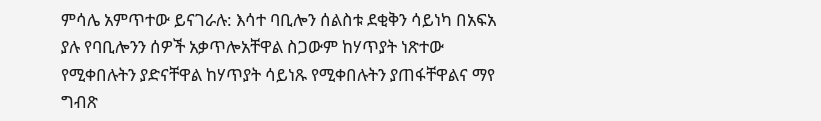ምሳሌ አምጥተው ይናገራሉ: እሳተ ባቢሎን ሰልስቱ ደቂቅን ሳይነካ በአፍአ ያሉ የባቢሎንን ሰዎች አቃጥሎአቸዋል ስጋውም ከሃጥያት ነጽተው የሚቀበሉትን ያድናቸዋል ከሃጥያት ሳይነጹ የሚቀበሉትን ያጠፋቸዋልና ማየ ግብጽ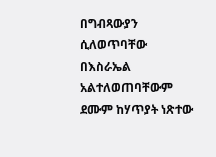በግብጻውያን ሲለወጥባቸው በእስራኤል አልተለወጠባቸውም ደሙም ከሃጥያት ነጽተው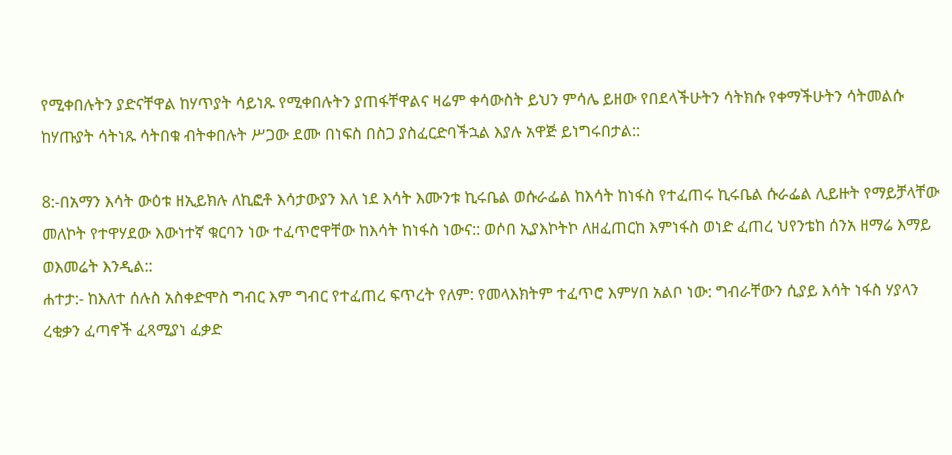የሚቀበሉትን ያድናቸዋል ከሃጥያት ሳይነጹ የሚቀበሉትን ያጠፋቸዋልና ዛሬም ቀሳውስት ይህን ምሳሌ ይዘው የበደላችሁትን ሳትክሱ የቀማችሁትን ሳትመልሱ ከሃጡያት ሳትነጹ ሳትበቁ ብትቀበሉት ሥጋው ደሙ በነፍስ በስጋ ያስፈርድባችኋል እያሉ አዋጅ ይነግሩበታል::

8:-በአማን እሳት ውዕቱ ዘኢይክሉ ለኪፎቶ እሳታውያን እለ ነደ እሳት እሙንቱ ኪሩቤል ወሱራፌል ከእሳት ከነፋስ የተፈጠሩ ኪሩቤል ሱራፌል ሊይዙት የማይቻላቸው መለኮት የተዋሃደው እውነተኛ ቁርባን ነው ተፈጥሮዋቸው ከእሳት ከነፋስ ነውና:: ወሶበ ኢያእኮትኮ ለዘፈጠርከ እምነፋስ ወነድ ፈጠረ ህየንቴከ ሰንአ ዘማሬ እማይ ወእመሬት እንዲል::
ሐተታ:- ከእለተ ሰሉስ አስቀድሞስ ግብር እም ግብር የተፈጠረ ፍጥረት የለም: የመላእክትም ተፈጥሮ እምሃበ አልቦ ነው: ግብራቸውን ሲያይ እሳት ነፋስ ሃያላን ረቂቃን ፈጣኖች ፈጻሚያነ ፈቃድ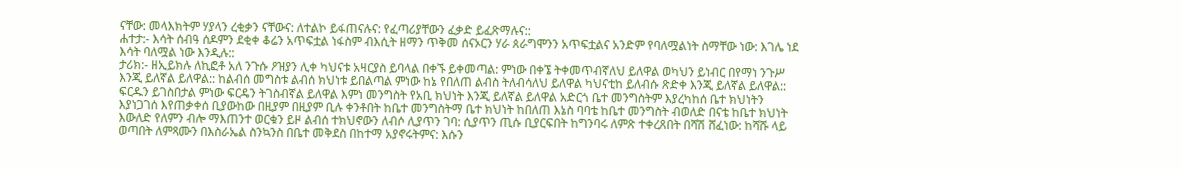ናቸው: መላእክትም ሃያላን ረቂቃን ናቸውና: ለተልኮ ይፋጠናሉና: የፈጣሪያቸውን ፈቃድ ይፈጽማሉና::
ሐተታ:- እሳት ሰብዓ ሰዶምን ደቂቀ ቆሬን አጥፍቷል ነፋስም ብእሲት ዘማን ጥቅመ ሰናኦርን ሃራ ጰራግሞንን አጥፍቷልና አንድም የባለሟልነት ስማቸው ነው: እገሌ ነደ እሳት ባለሟል ነው እንዲሉ::
ታሪክ:- ዘኢይክሉ ለኪፎቶ አለ ንጉሱ ዖዝያን ሊቀ ካህናቱ አዛርያስ ይባላል በቀኙ ይቀመጣል: ምነው በቀኜ ትቀመጥብኛለህ ይለዋል ወካህን ይነብር በየማነ ንጉሥ እንጂ ይለኛል ይለዋል:: ከልብሰ መግስቱ ልብሰ ክህነቱ ይበልጣል ምነው ከኔ የበለጠ ልብስ ትለብሳለህ ይለዋል ካህናቲከ ይለብሱ ጽድቀ እንጂ ይለኛል ይለዋል:: ፍርዱን ይገስበታል ምነው ፍርዴን ትገስብኛል ይለዋል እምነ መንግስት የአቢ ክህነት እንጂ ይለኛል ይለዋል አድርጎ ቤተ መንግስትም እያረካከሰ ቤተ ክህነትን እያነጋገሰ እየጠቃቀሰ ቢያውከው በዚያም በዚያም ቢሉ ቀንቶበት ከቤተ መንግስትማ ቤተ ክህነት ከበለጠ እኔስ ባባቴ ከቤተ መንግስት ብወለድ በናቴ ከቤተ ክህነት እውለድ የለምን ብሎ ማእጠንተ ወርቁን ይዞ ልብሰ ተክህኖውን ለብሶ ሊያጥን ገባ: ሲያጥን ጢሱ ቢያርፍበት ከግንባሩ ለምጽ ተቀረጸበት በሻሽ ሸፈነው: ከሻሹ ላይ ወጣበት ለምጻሙን በእስራኤል ስንኳንስ በቤተ መቅደስ በከተማ አያኖሩትምና: እሱን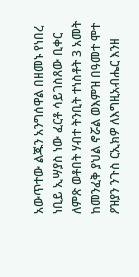አውጥተው ልጁን አንግሰዋል በዘመኑ የነበረ ነቢይ ኢሣያስ ነው ፈርቶ ሳይገስጸው ቢቀር ለምጽ ወቶበት ሃብተ ትንቢት ተነስቶት 3 አመት ከመንፈቅ ያህል ኖሯል ወእምዝ በዓመተ ሞተ ዖዝያን ንጉስ ርኢክዎ ለእግዚአብሔር እንዘ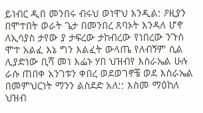ይነብር ዲበ መንበሩ ብሩህ ወነዋህ እንዲል: ዖዚያን በሞተበት ወራት ጌታ በመንበረ ጸባኦት እንዳለ ሆኖ ለኢሳያስ ታየው ያ ታፍረው ታከብረው የነበረው ንጉስ ሞተ አልፈ እኔ ግን እልፈት ውላጤ የለብኝም ሲል ሊያድነው ቢሻ መነ እፌኑ ሃበ ህዝብየ እስራኤል ሁሉ ራሱ ጠበቀ አንገቱን ቀበረ ወደወገኖቼ ወደ እስራኤል በመምህርነት ማንን ልስደድ አለ:: እስመ ማዕከለ ህዝብ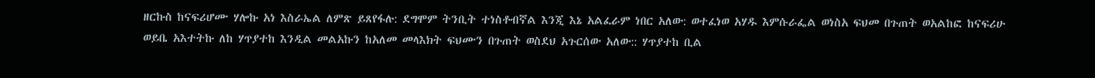ዘርኩስ ከናፍሪሆሙ ሃሎኩ አነ እስራኤል ለምጽ ይጸየፋሉ: ደግሞም ትንቢት ተነስቶብኛል እንጂ እኔ አልፈራም ነበር አለው: ወተፈነወ አሃዱ እምሱራፌል ወነስአ ፍህመ በጉጠት ወአልከፎ ከናፍሪሁ ወይቤ አእተትኩ ለከ ሃጥያተከ እንዲል መልአኩን ከአለመ መላእክት ፍህሙን በጉጠት ወስደህ አጉርሰው አለው:: ሃጥያተከ ቢል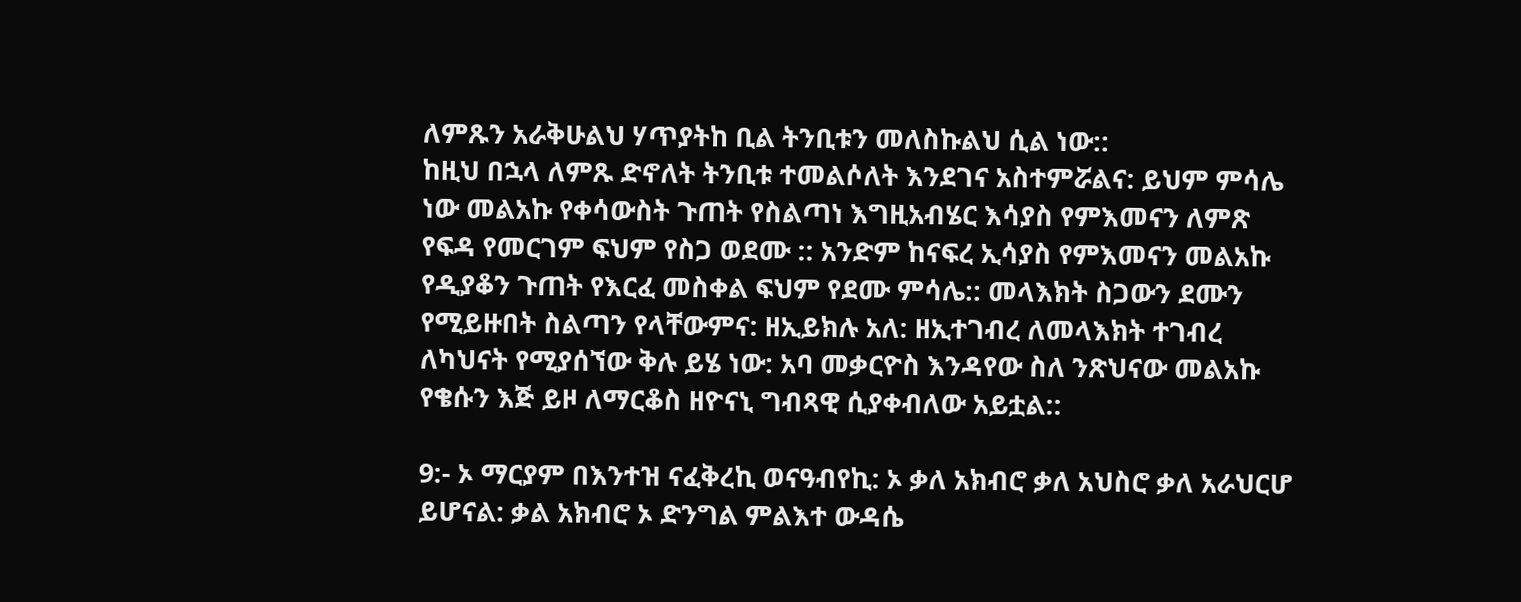ለምጹን አራቅሁልህ ሃጥያትከ ቢል ትንቢቱን መለስኩልህ ሲል ነው::
ከዚህ በኋላ ለምጹ ድኖለት ትንቢቱ ተመልሶለት እንደገና አስተምሯልና: ይህም ምሳሌ ነው መልአኩ የቀሳውስት ጉጠት የስልጣነ እግዚአብሄር እሳያስ የምእመናን ለምጽ የፍዳ የመርገም ፍህም የስጋ ወደሙ :: አንድም ከናፍረ ኢሳያስ የምእመናን መልአኩ የዲያቆን ጉጠት የእርፈ መስቀል ፍህም የደሙ ምሳሌ:: መላእክት ስጋውን ደሙን የሚይዙበት ስልጣን የላቸውምና: ዘኢይክሉ አለ: ዘኢተገብረ ለመላእክት ተገብረ ለካህናት የሚያሰኘው ቅሉ ይሄ ነው: አባ መቃርዮስ እንዳየው ስለ ንጽህናው መልአኩ የቄሱን እጅ ይዞ ለማርቆስ ዘዮናኒ ግብጻዊ ሲያቀብለው አይቷል::

9:- ኦ ማርያም በእንተዝ ናፈቅረኪ ወናዓብየኪ: ኦ ቃለ አክብሮ ቃለ አህስሮ ቃለ አራህርሆ ይሆናል: ቃል አክብሮ ኦ ድንግል ምልእተ ውዳሴ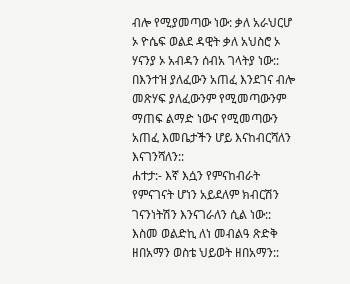ብሎ የሚያመጣው ነው: ቃለ አራህርሆ ኦ ዮሴፍ ወልደ ዳዊት ቃለ አህስሮ ኦ ሃናንያ ኦ አብዳን ሰብአ ገላትያ ነው:: በእንተዝ ያለፈውን አጠፈ እንደገና ብሎ መጽሃፍ ያለፈውንም የሚመጣውንም ማጠፍ ልማድ ነውና የሚመጣውን አጠፈ እመቤታችን ሆይ እናከብርሻለን እናገንሻለን::
ሐተታ:- እኛ እሷን የምናከብራት የምናገናት ሆነን አይደለም ክብርሽን ገናንነትሽን እንናገራለን ሲል ነው::
እስመ ወልድኪ ለነ መብልዓ ጽድቅ ዘበአማን ወስቴ ህይወት ዘበአማን::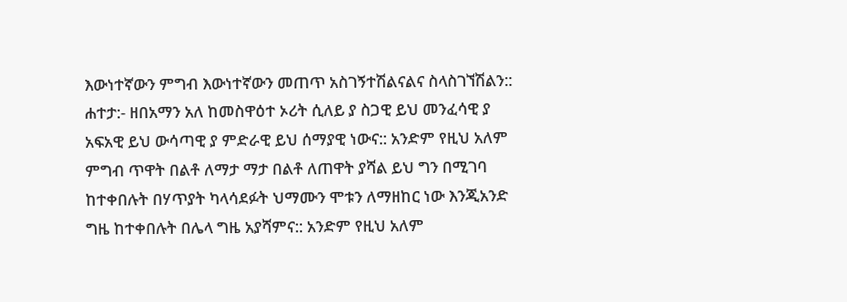እውነተኛውን ምግብ እውነተኛውን መጠጥ አስገኝተሽልናልና ስላስገኘሽልን::
ሐተታ:- ዘበአማን አለ ከመስዋዕተ ኦሪት ሲለይ ያ ስጋዊ ይህ መንፈሳዊ ያ አፍአዊ ይህ ውሳጣዊ ያ ምድራዊ ይህ ሰማያዊ ነውና:: አንድም የዚህ አለም ምግብ ጥዋት በልቶ ለማታ ማታ በልቶ ለጠዋት ያሻል ይህ ግን በሚገባ ከተቀበሉት በሃጥያት ካላሳደፉት ህማሙን ሞቱን ለማዘከር ነው እንጂአንድ ግዜ ከተቀበሉት በሌላ ግዜ አያሻምና:: አንድም የዚህ አለም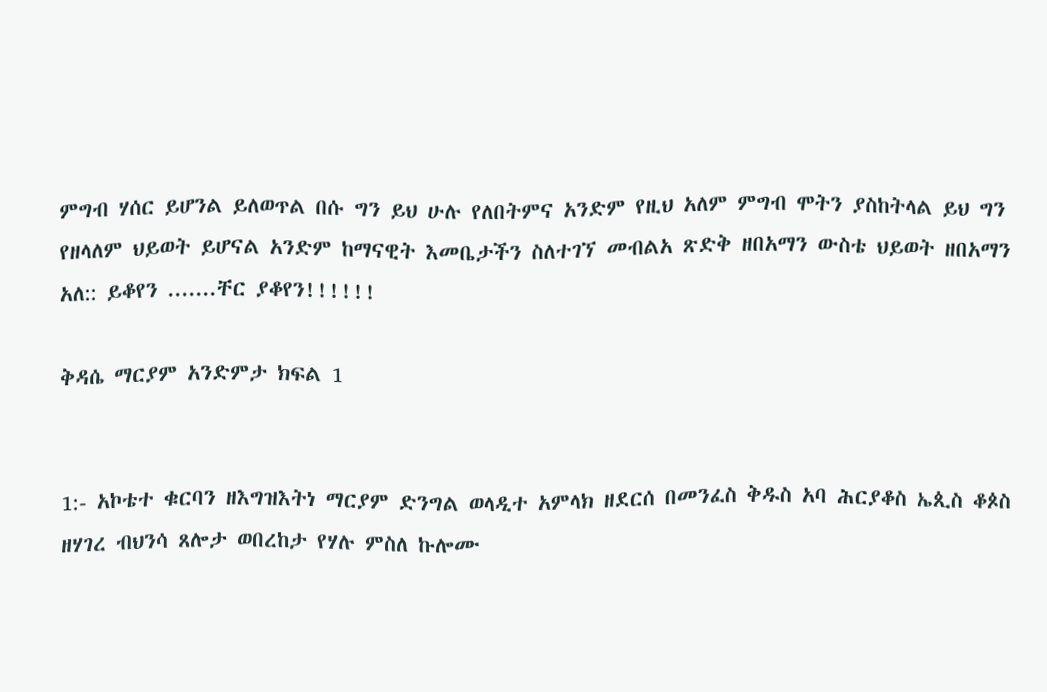ምግብ ሃሰር ይሆንል ይለወጥል በሱ ግን ይህ ሁሉ የለበትምና አንድም የዚህ አለም ምግብ ሞትን ያስከትላል ይህ ግን የዘላለም ህይወት ይሆናል አንድም ከማናዊት እመቤታችን ስለተገኘ መብልአ ጽድቅ ዘበአማን ውስቴ ህይወት ዘበአማን አለ:: ይቆየን .......ቸር ያቆየን!!!!!!

ቅዳሴ ማርያም አንድምታ ክፍል 1


1:- አኮቴተ ቁርባን ዘእግዝእትነ ማርያም ድንግል ወላዲተ አምላክ ዘደርሰ በመንፈስ ቅዱስ አባ ሕርያቆስ ኤጲስ ቆጶስ ዘሃገረ ብህንሳ ጸሎታ ወበረከታ የሃሉ ምስለ ኩሎሙ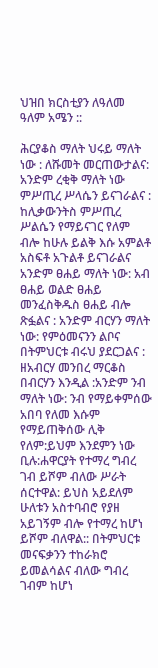ህዝበ ክርስቲያን ለዓለመ ዓለም አሜን ::

ሕርያቆስ ማለት ህሩይ ማለት ነው : ለሹመት መርጠውታልና: አንድም ረቂቅ ማለት ነው ምሥጢረ ሥላሴን ይናገራልና : ከሊቃውንትስ ምሥጢረ ሥልሴን የማይናገር የለም ብሎ ከሁሉ ይልቅ እሱ አምልቶ አስፍቶ አጉልቶ ይናገራልና አንድም ፀሐይ ማለት ነው: አብ ፀሐይ ወልድ ፀሐይ መንፈስቅዱስ ፀሐይ ብሎ ጽፏልና : አንድም ብርሃን ማለት ነው: የምዕመናንን ልቦና በትምህርቱ ብሩህ ያደርጋልና : ዘአብርሃ መንበረ ማርቆስ በብርሃን እንዲል :አንድም ንብ ማለት ነው: ንብ የማይቀምሰው አበባ የለመ እሱም የማይጠቅሰው ሊቅ የለም:ይህም እንደምን ነው ቢሉ:ሐዋርያት የተማረ ግብረ ገብ ይሾም ብለው ሥራት ሰርተዋል: ይህስ አይደለም ሁለቱን አስተባብሮ የያዘ አይገኝም ብሎ የተማረ ከሆነ ይሾም ብለዋል:: በትምህርቱ መናፍቃንን ተከራክሮ ይመልሳልና ብለው ግብረ ገብም ከሆነ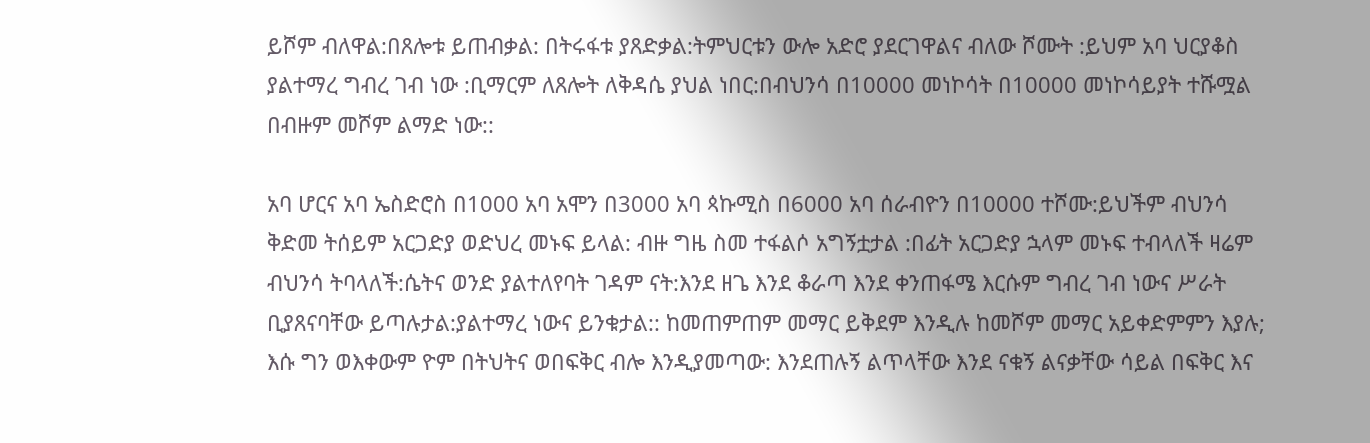ይሾም ብለዋል:በጸሎቱ ይጠብቃል: በትሩፋቱ ያጸድቃል:ትምህርቱን ውሎ አድሮ ያደርገዋልና ብለው ሾሙት :ይህም አባ ህርያቆስ ያልተማረ ግብረ ገብ ነው :ቢማርም ለጸሎት ለቅዳሴ ያህል ነበር:በብህንሳ በ10000 መነኮሳት በ10000 መነኮሳይያት ተሹሟል በብዙም መሾም ልማድ ነው::

አባ ሆርና አባ ኤስድሮስ በ1000 አባ አሞን በ3000 አባ ጳኩሚስ በ6000 አባ ሰራብዮን በ10000 ተሾሙ:ይህችም ብህንሳ ቅድመ ትሰይም አርጋድያ ወድህረ መኑፍ ይላል: ብዙ ግዜ ስመ ተፋልሶ አግኝቷታል :በፊት አርጋድያ ኋላም መኑፍ ተብላለች ዛሬም ብህንሳ ትባላለች:ሴትና ወንድ ያልተለየባት ገዳም ናት:እንደ ዘጌ እንደ ቆራጣ እንደ ቀንጠፋሜ እርሱም ግብረ ገብ ነውና ሥራት ቢያጸናባቸው ይጣሉታል:ያልተማረ ነውና ይንቁታል:: ከመጠምጠም መማር ይቅደም እንዲሉ ከመሾም መማር አይቀድምምን እያሉ; እሱ ግን ወእቀውም ዮም በትህትና ወበፍቅር ብሎ እንዲያመጣው: እንደጠሉኝ ልጥላቸው እንደ ናቁኝ ልናቃቸው ሳይል በፍቅር እና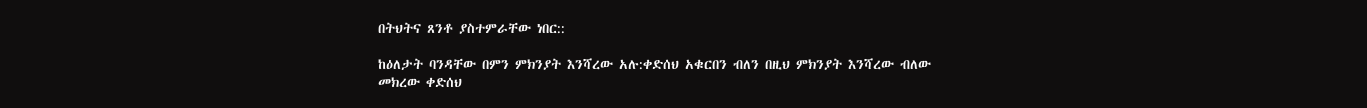በትህትና ጸንቶ ያስተምራቸው ነበር::

ከዕለታት ባንዳቸው በምን ምክንያት እንሻረው አሉ:ቀድሰህ አቁርበን ብለን በዚህ ምክንያት እንሻረው ብለው መክረው ቀድሰህ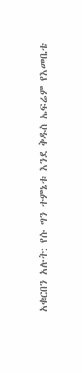አቁርበን አሉት: የሱ ግን ተምኔቱ እንደ ቅዱስ ኤፍሬም የእመቤቴ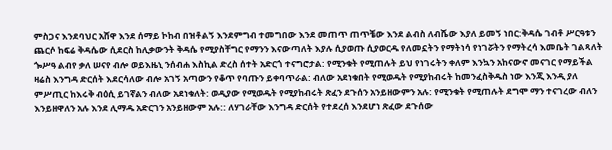ምስጋና እንደባህር አሸዋ እንደ ሰማይ ኮከብ በዝቶልኝ እንደምግብ ተመግበው እንደ መጠጥ ጠጥቼው እንደ ልብስ ለብሼው እያለ ይመኝ ነበር:ቅዳሴ ገብቶ ሥርዓቱን ጨርሶ ከፍሬ ቅዳሴው ሲደርስ ከሊቃውንት ቅዳሴ የሚያስቸግር የማንን እናውጣለት እያሉ ሲያወጡ ሲያወርዱ የለመኗትን የማትነሳ የነገሯትን የማትረሳ እመቤት ገልጻለት ጐሥዓ ልብየ ቃለ ሠናየ ብሎ ወይእዜኒ ንሰብሐ እስኪል ድረስ ሰተት አድርጎ ተናግሮታል: የሚንቁት የሚጠሉት ይህ የነገሩትን ቀለም እንኳን አከናውኖ መናገር የማይችል ዛሬስ እንግዳ ድርሰት እደርሳለው ብሎ አገኝ አጣውን የቆጥ የባጡን ይቀባጥራል: ብለው አደነቁበት የሚወዱት የሚያከብሩት ከመንፈስቅዱስ ነው እንጂ እንዲ ያለ ምሥጢር ከእሩቅ ብዕሲ ይገኛልን ብለው አደነቁለት: ወዲያው የሚወዱት የሚያከብሩት ጽፈን ደጉሰን አንይዘውምን አሉ: የሚንቁት የሚጠሉት ደግሞ ማን ተናገረው ብለን እንይዘዋለን አሉ እንደ ሊማዱ አድርገን አንይዘውም አሉ:: ለሃገራቸው እንግዳ ድርሰት የተደረሰ እንደሆነ ጽፈው ደጉሰው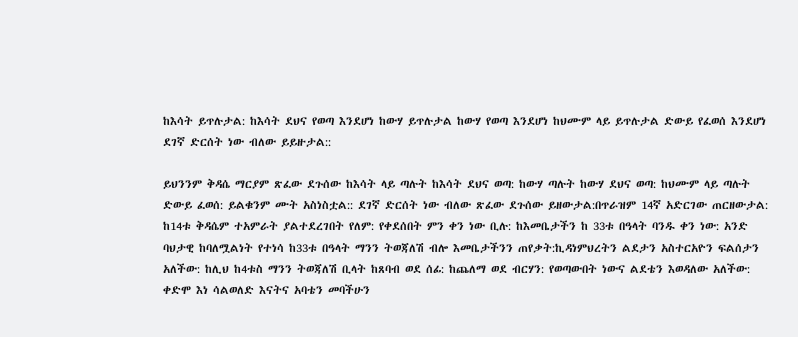ከእሳት ይጥሉታል: ከእሳት ደህና የወጣ እንደሆነ ከውሃ ይጥሉታል ከውሃ የወጣ እንደሆነ ከህሙም ላይ ይጥሉታል ድውይ የፈወሰ እንደሆነ ደገኛ ድርሰት ነው ብለው ይይዙታል::

ይህንንም ቅዳሴ ማርያም ጽፈው ደጉሰው ከእሳት ላይ ጣሉት ከእሳት ደህና ወጣ: ከውሃ ጣሉት ከውሃ ደህና ወጣ: ከህሙም ላይ ጣሉት ድውይ ፈወሰ: ይልቁንም ሙት አስነስቷል:: ደገኛ ድርሰት ነው ብለው ጽፈው ደጉሰው ይዘውታል:በጥራዝም 14ኛ አድርገው ጠርዘውታል: ከ14ቱ ቅዳሴም ተአምራት ያልተደረገበት የለም: የቀደሰበት ምን ቀን ነው ቢሉ: ከእመቤታችን ከ 33ቱ በዓላት ባንዱ ቀን ነው: አንድ ባህታዊ ከባለሟልነት የተነሳ ከ33ቱ በዓላት ማንን ትወጃለሽ ብሎ እመቤታችንን ጠየቃት:ኪዳነምህረትን ልደታን አስተርአዮን ፍልሰታን አለችው: ከሊህ ከ4ቱስ ማንን ትወጃለሽ ቢላት ከጸባብ ወደ ሰፊ: ከጨለማ ወደ ብርሃን: የወጣውበት ነውና ልደቴን እወዳለው አለችው: ቀድሞ እነ ሳልወለድ እናትና አባቴን መባችሁን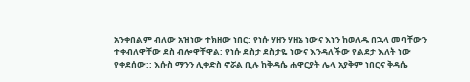አንቀበልም ብለው አዝነው ተክዘው ነበር: የነሱ ሃዘን ሃዘኔ ነውና እነን ከወለዱ በኋላ መባቸውን ተቀብለዋቸው ደስ ብሎዋቸዋል: የነሱ ደስታ ደስታዬ ነውና እንዳለችው የልደታ እለት ነው የቀደሰው:: እሱስ ማንን ሊቀድስ ኖሯል ቢሉ ከቅዳሴ ሐዋርያት ሌላ አያቅም ነበርና ቅዳሴ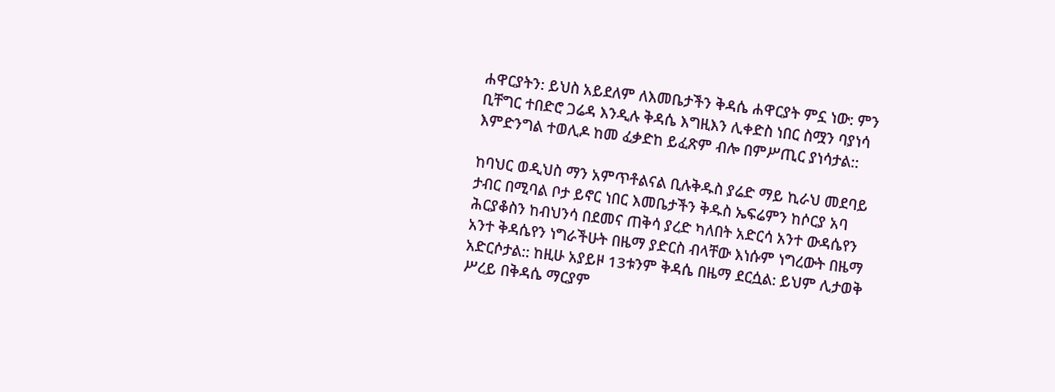ሐዋርያትን: ይህስ አይደለም ለእመቤታችን ቅዳሴ ሐዋርያት ምኗ ነው: ምን ቢቸግር ተበድሮ ጋሬዳ እንዲሉ ቅዳሴ እግዚእን ሊቀድስ ነበር ስሟን ባያነሳ እምድንግል ተወሊዶ ከመ ፈቃድከ ይፈጽም ብሎ በምሥጢር ያነሳታል::

ከባህር ወዲህስ ማን አምጥቶልናል ቢሉቅዱስ ያሬድ ማይ ኪራህ መደባይ ታብር በሚባል ቦታ ይኖር ነበር እመቤታችን ቅዱስ ኤፍሬምን ከሶርያ አባ ሕርያቆስን ከብህንሳ በደመና ጠቅሳ ያረድ ካለበት አድርሳ አንተ ውዳሴየን አንተ ቅዳሴየን ነግራችሁት በዜማ ያድርስ ብላቸው እነሱም ነግረውት በዜማ አድርሶታል:: ከዚሁ አያይዞ 13ቱንም ቅዳሴ በዜማ ደርሷል: ይህም ሊታወቅ ሥረይ በቅዳሴ ማርያም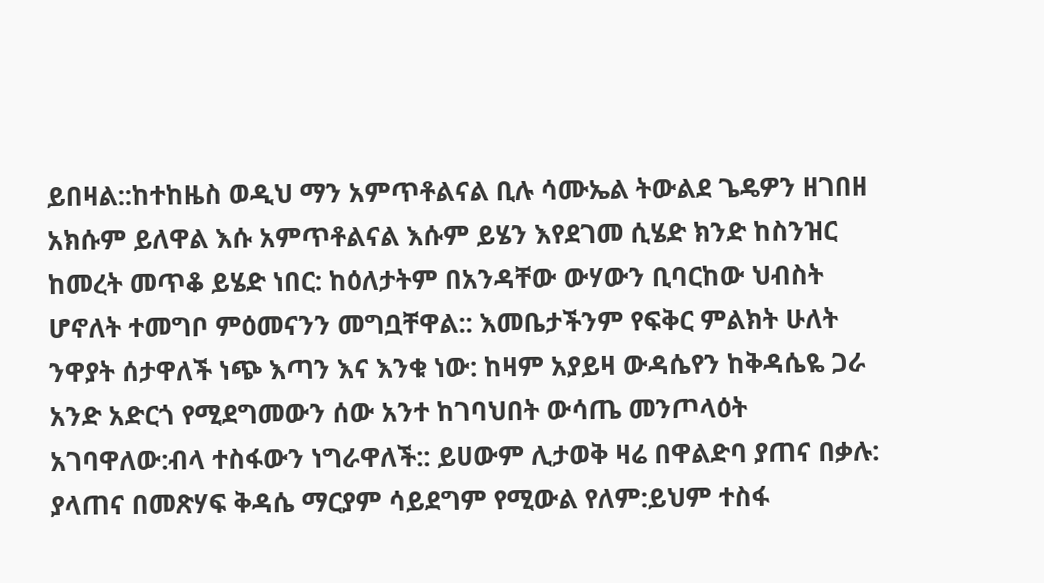ይበዛል::ከተከዜስ ወዲህ ማን አምጥቶልናል ቢሉ ሳሙኤል ትውልደ ጌዴዎን ዘገበዘ አክሱም ይለዋል እሱ አምጥቶልናል እሱም ይሄን እየደገመ ሲሄድ ክንድ ከስንዝር ከመረት መጥቆ ይሄድ ነበር: ከዕለታትም በአንዳቸው ውሃውን ቢባርከው ህብስት ሆኖለት ተመግቦ ምዕመናንን መግቧቸዋል:: እመቤታችንም የፍቅር ምልክት ሁለት ንዋያት ሰታዋለች ነጭ እጣን እና እንቁ ነው: ከዛም አያይዛ ውዳሴየን ከቅዳሴዬ ጋራ አንድ አድርጎ የሚደግመውን ሰው አንተ ከገባህበት ውሳጤ መንጦላዕት አገባዋለው:ብላ ተስፋውን ነግራዋለች:: ይሀውም ሊታወቅ ዛሬ በዋልድባ ያጠና በቃሉ: ያላጠና በመጽሃፍ ቅዳሴ ማርያም ሳይደግም የሚውል የለም:ይህም ተስፋ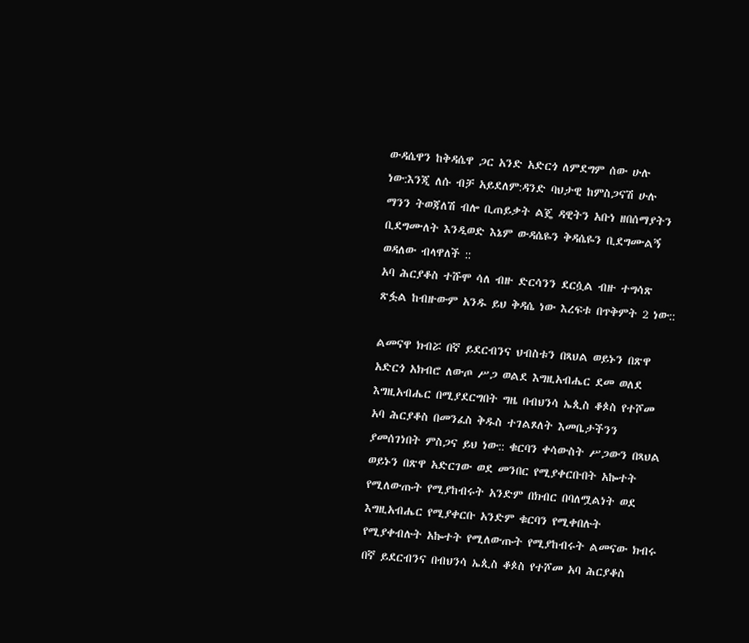ውዳሴዋን ከቅዳሴዋ ጋር አንድ አድርጎ ለምደግም ሰው ሁሉ ነው:እንጂ ለሱ ብቻ አይደለም:ዳንድ ባህታዊ ከምስጋናሽ ሁሉ ማንን ትወጃለሽ ብሎ ቢጠይቃት ልጄ ዳዊትን አቡነ ዘበሰማያትን ቢደግሙለት እንዲወድ እኔም ውዳሴዬን ቅዳሴዬን ቢደግሙልኝ ወዳለው ብላዋለች ::
አባ ሕርያቆስ ተሹሞ ሳለ ብዙ ድርሳንን ደርሷል ብዙ ተግሳጽ ጽፏል ከብዙውም አንዱ ይህ ቅዳሴ ነው እረፍቱ በጥቅምት 2 ነው::

ልመናዋ ክብሯ በኛ ይደርብንና ህብስቱን በጻህል ወይኑን በጽዋ አድርጎ አክብሮ ለውጦ ሥጋ ወልደ እግዚአብሔር ደመ ወለደ እግዚአብሔር በሚያደርግበት ግዜ በብህንሳ ኤጲስ ቆጶስ የተሾመ አባ ሕርያቆስ በመንፈስ ቅዱስ ተገልጾለት እመቤታችንን ያመሰገነበት ምስጋና ይህ ነው:: ቁርባን ቀሳውስት ሥጋውን በጻህል ወይኑን በጽዋ አድርገው ወደ መንበር የሚያቀርቡበት አኰተት የሚለውጡት የሚያከብሩት አንድም በክብር በባለሟልነት ወደ እግዚአብሔር የሚያቀርቡ አንድም ቁርባን የሚቀበሉት የሚያቀብሉት አኰተት የሚለውጡት የሚያከብሩት ልመናው ክብሩ በኛ ይደርብንና በብህንሳ ኤጲስ ቆጶስ የተሾመ አባ ሕርያቆስ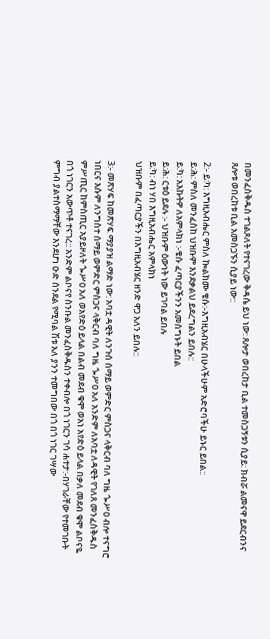በመንፈስቅዱስ ተገልጾለት የተናገረው ቅዳሴ ይህ ነው: ጸሎታ ወበረከታ ቢል ተመስጋኝቱን ሲያይ: ክብሯ ልመናዋ ይደርብንና ጸሎቱ ወበረከቱ ቢል አመስጋኙን ሲያይ ነው::

2:- ይ:ካ: እግዚአብሔር ምስለ ኰልክሙ ቄሱ:-እግዚአብሄር በሁላችሁም አድሮባችሁ ይኑር ይበል::
ይ:ሕ: ምስለ መንፈስከ ህዝቡም እንደቃልህ ይደረግልን ይበሉ::
ይ:ካ: አእኩትዎ ለአምላክነ :-ቄሱ ፈጣርያችንን አመስግኑት ይበል
ይ:ሕ: ርቱዕ ይደሉ :- ህዝቡም ዕውነት ነው ይገባል ይበሉ
ይ:ካ: ብነ ሃበ እግዚአብሔር አምላክነ
ህዝቡም በፈጣርያችን በእግዚአብሄር ዘንድ ዋጋ አለን ይበሉ::

3:- መጽሃፍ ከመጽሃፍ ማያያዝ ልማድ ነው: አባቷ ዳዊት ለንጉሰ ሰማይ ወምድር ምስጋና ላቅርብ ባለ ግዜ ጐሥዐ ብሎ ተናግሮ ነበርና እሱም ለንግስተ ሰማይ ወምድር ምስጋና ላቅርብ ባለ ግዜ ጐሥዐ አለ አንድም ለአባቷ ለዳዊት የገለጸ መንፈስቅዱስ ምሥጢር ከምስጢር አያይዞለት ጐሥዐ አለ ወአየድዕ ይላል በልብ መደብ ቁሞ ወአነ አየድዕ ይላል በቃለ መደብ ቁሞ ልቦናዬ በጎ ነገርን አውጥቶ ተናገረ:: አንድም ልቦናየ ስንቡል መንፈስቅዱስን ተቀብሎ በጎ ነገርን ገሳ ሐተታ:-በሃገራቸው የተመገቡት ምግብ ያልተስማማቸው እንደሆነ ዑድ ሰንደል የሚባል ሽቱ አለ ያንን ተመግበው በጎ በጎ ነገር ገሣው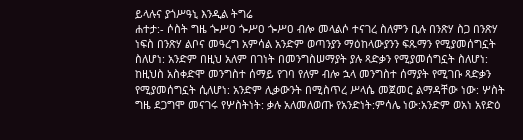ይላሉና ያጎሥዓኒ እንዲል ትግሬ
ሐተታ:- ሶስት ግዜ ጐሥዐ ጐሥዐ ጐሥዐ ብሎ መላልሶ ተናገረ ስለምን ቢሉ በንጽሃ ስጋ በንጽሃ ነፍስ በንጽሃ ልቦና መዓረግ አምሳል አንድም ወጣንያን ማዕከላውያንን ፍጹማን የሚያመሰግኗት ስለሆነ: አንድም በዚህ አለም በገነት በመንግስሠማያት ያሉ ጻድቃን የሚያመሰግኗት ስለሆነ: ከዚህስ አስቀድሞ መንግስተ ሰማይ የገባ የለም ብሎ ኋላ መንግስተ ሰማያት የሚገቡ ጻድቃን የሚያመሰግኗት ሲለሆነ: አንድም ሊቃውንት በሚስጥረ ሥላሴ መጀመር ልማዳቸው ነው: ሦስት ግዜ ደጋግሞ መናገሩ የሦስትነት: ቃሉ አለመለወጡ የአንድነት:ምሳሌ ነው:አንድም ወአነ አየድዕ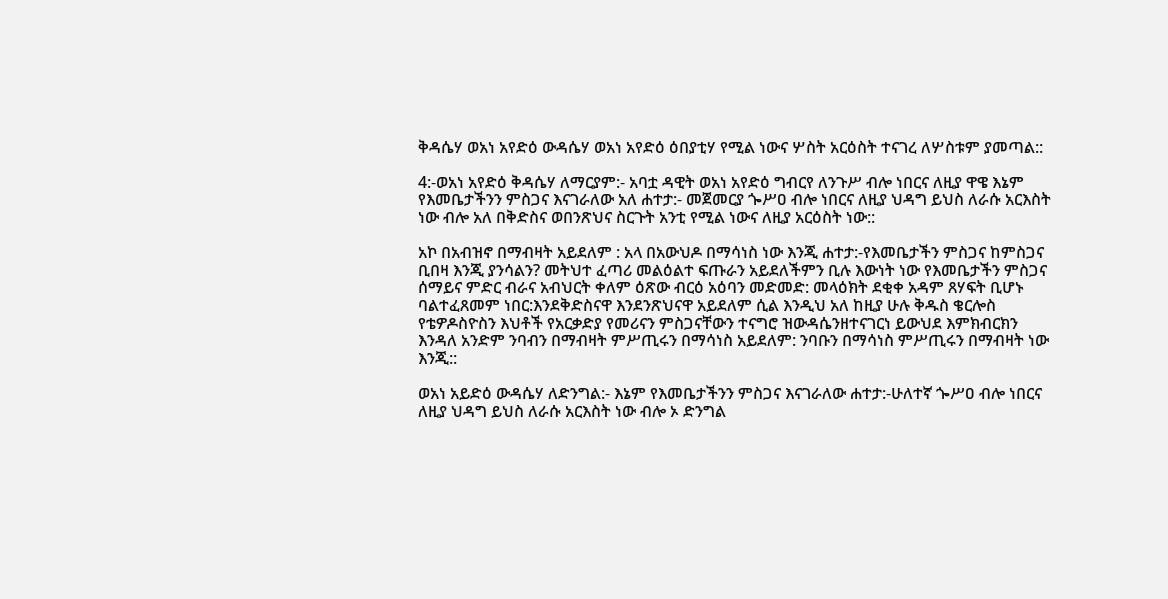ቅዳሴሃ ወአነ አየድዕ ውዳሴሃ ወአነ አየድዕ ዕበያቲሃ የሚል ነውና ሦስት አርዕስት ተናገረ ለሦስቱም ያመጣል::

4:-ወአነ አየድዕ ቅዳሴሃ ለማርያም:- አባቷ ዳዊት ወአነ አየድዕ ግብርየ ለንጉሥ ብሎ ነበርና ለዚያ ዋዌ እኔም የእመቤታችንን ምስጋና እናገራለው አለ ሐተታ:- መጀመርያ ጐሥዐ ብሎ ነበርና ለዚያ ህዳግ ይህስ ለራሱ አርእስት ነው ብሎ አለ በቅድስና ወበንጽህና ስርጉት አንቲ የሚል ነውና ለዚያ አርዕስት ነው::

አኮ በአብዝኖ በማብዛት አይደለም : አላ በአውህዶ በማሳነስ ነው እንጂ ሐተታ:-የእመቤታችን ምስጋና ከምስጋና ቢበዛ እንጂ ያንሳልን? መትህተ ፈጣሪ መልዕልተ ፍጡራን አይደለችምን ቢሉ እውነት ነው የእመቤታችን ምስጋና ሰማይና ምድር ብራና አብህርት ቀለም ዕጽው ብርዕ አዕባን መድመድ: መላዕክት ደቂቀ አዳም ጸሃፍት ቢሆኑ ባልተፈጸመም ነበር:እንደቅድስናዋ እንደንጽህናዋ አይደለም ሲል እንዲህ አለ ከዚያ ሁሉ ቅዱስ ቄርሎስ የቴዎዶስዮስን እህቶች የአርቃድያ የመሪናን ምስጋናቸውን ተናግሮ ዝውዳሴንዘተናገርነ ይውህደ እምክብርክን እንዳለ አንድም ንባብን በማብዛት ምሥጢሩን በማሳነስ አይደለም: ንባቡን በማሳነስ ምሥጢሩን በማብዛት ነው እንጂ::

ወአነ አይድዕ ውዳሴሃ ለድንግል:- እኔም የእመቤታችንን ምስጋና እናገራለው ሐተታ:-ሁለተኛ ጐሥዐ ብሎ ነበርና ለዚያ ህዳግ ይህስ ለራሱ አርእስት ነው ብሎ ኦ ድንግል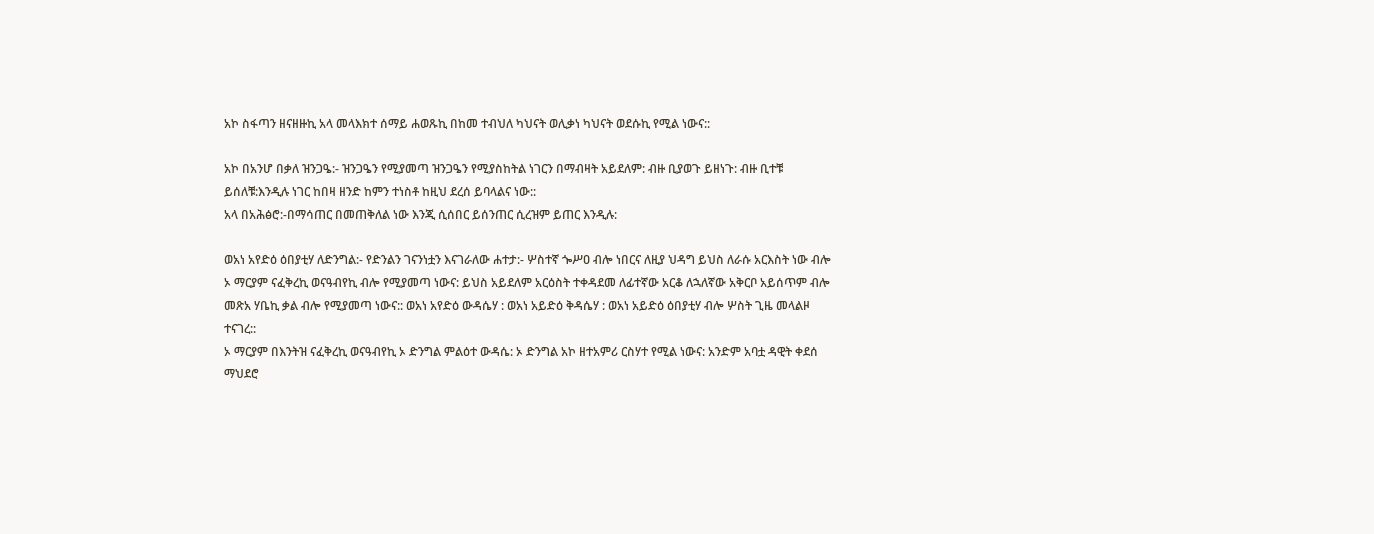አኮ ስፋጣን ዘናዘዙኪ አላ መላእክተ ሰማይ ሐወጹኪ በከመ ተብህለ ካህናት ወሊቃነ ካህናት ወደሱኪ የሚል ነውና::

አኮ በአንሆ በቃለ ዝንጋዔ:- ዝንጋዔን የሚያመጣ ዝንጋዔን የሚያስከትል ነገርን በማብዛት አይደለም: ብዙ ቢያወጉ ይዘነጉ: ብዙ ቢተቹ ይሰለቹ:እንዲሉ ነገር ከበዛ ዘንድ ከምን ተነስቶ ከዚህ ደረሰ ይባላልና ነው::
አላ በአሕፅሮ:-በማሳጠር በመጠቅለል ነው እንጂ ሲሰበር ይሰንጠር ሲረዝም ይጠር እንዲሉ:

ወአነ አየድዕ ዕበያቲሃ ለድንግል:- የድንልን ገናንነቷን እናገራለው ሐተታ:- ሦስተኛ ጐሥዐ ብሎ ነበርና ለዚያ ህዳግ ይህስ ለራሱ አርእስት ነው ብሎ ኦ ማርያም ናፈቅረኪ ወናዓብየኪ ብሎ የሚያመጣ ነውና: ይህስ አይደለም አርዕስት ተቀዳደመ ለፊተኛው አርቆ ለኋለኛው አቅርቦ አይሰጥም ብሎ መጽአ ሃቤኪ ቃል ብሎ የሚያመጣ ነውና:: ወአነ አየድዕ ውዳሴሃ : ወአነ አይድዕ ቅዳሴሃ : ወአነ አይድዕ ዕበያቲሃ ብሎ ሦስት ጊዜ መላልዞ ተናገረ::
ኦ ማርያም በእንትዝ ናፈቅረኪ ወናዓብየኪ ኦ ድንግል ምልዕተ ውዳሴ: ኦ ድንግል አኮ ዘተአምሪ ርስሃተ የሚል ነውና: አንድም አባቷ ዳዊት ቀደሰ ማህደሮ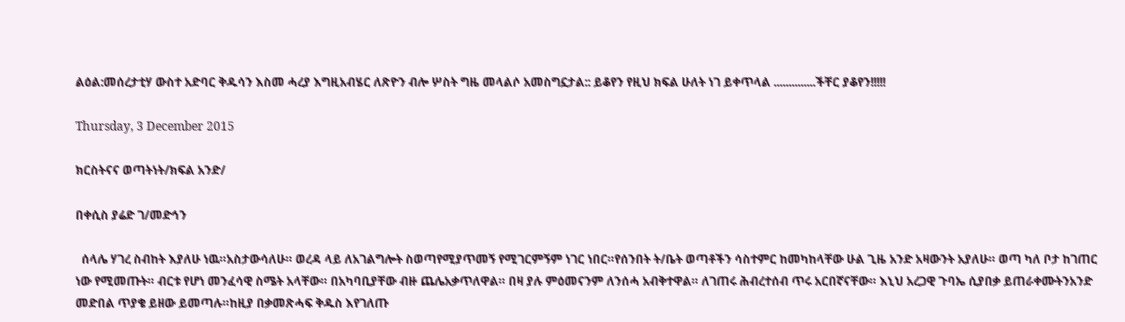ልዕል:መሰረታቲሃ ውስተ አድባር ቅዱሳን እስመ ሓረያ እግዚአብሄር ለጽዮን ብሎ ሦስት ግዜ መላልሶ አመስግኗታል:: ይቆየን የዚህ ክፍል ሁለት ነገ ይቀጥላል ..............ችቸር ያቆየን!!!!!

Thursday, 3 December 2015

ክርስትናና ወጣትነት/ክፍል አንድ/

በቀሲስ ያሬድ ገ/መድኅን

  ሰላሌ ሃገረ ስብከት እያለሁ ነዉ።አስታውሳለሁ። ወረዳ ላይ ለአገልግሎት ስወጣየሚያጥመኝ የሚገርምኝም ነገር ነበር።የሰንበት ት/ቤት ወጣቶችን ሳስተምር ከመካከላቸው ሁል ጊዜ አንድ አዛውንት አያለሁ። ወጣ ካለ ቦታ ከገጠር ነው የሚመጡት። ብርቱ የሆነ መንፈሳዊ ስሜት አላቸው። በአካባቢያቸው ብዙ ጨሌአቃጥለዋል። በዛ ያሉ ምዕመናንም ለንሰሓ አብቅተዋል። ለገጠሩ ሕብረተሰብ ጥሩ አርበኛናቸው። እኒህ አረጋዊ ጉባኤ ሲያበቃ ይጠራቀሙትንአንድ መድበል ጥያቄ ይዘው ይመጣሉ።ከዚያ በቃመጽሓፍ ቅዱስ እየገለጡ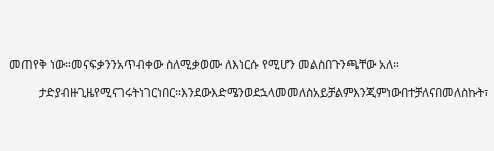መጠየቅ ነው።መናፍቃንንአጥብቀው ስለሚቃወሙ ለእነርሱ የሚሆን መልስበጉንጫቸው አለ።

          ታድያብዙጊዜየሚናገሩትነገርነበር።እንደውእድሜንወደኋላመመለስአይቻልምእንጂምነውበተቻለናበመለስኩት፣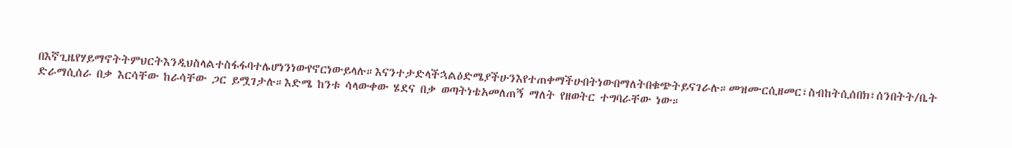በእኛጊዜየሃይማኖትትምህርትእንዲህስላልተስፋፋባተሌሆነንነውየኖርነውይላሉ።እናንተታድላችኋልዕድሜያችሁንእየተጠቀማችሁበትነውበማለትበቁጭትይናገራሉ።መዝሙርሲዘመር፣ስብከትሲሰበክ፣ሰንበትት/ቤት ድራማሲሰራ በቃ እርሳቸው ከራሳቸው ጋር ይሟገታሉ።እድሜ ከንቱ ሳላውቀው ሄደና በቃ ወጣትነቴአመለጠኝ ማለት የዘወትር ተግባራቸው ነው።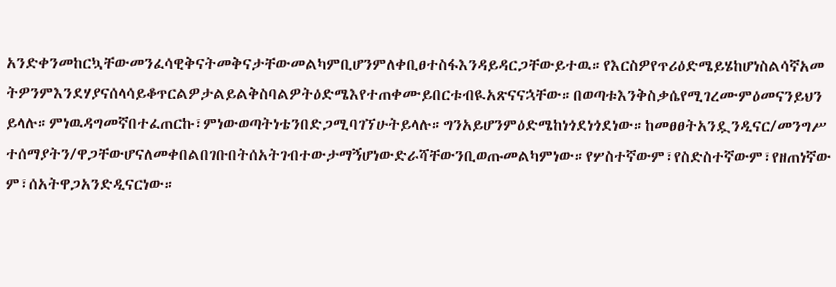አንድቀንመከርኳቸውመንፈሳዊቅናትመቅናታቸውመልካምቢሆንምለቀቢፀተስፋእንዳይዳርጋቸውይተዉ።የእርስዎየጥሪዕድሜይሄከሆነስልሳኛአመትዎንምእንደሃያናሰላሳይቆጥርልዎታልይልቅስባልዎትዕድሜእየተጠቀሙይበርቱብዪአጽናናኋቸው።በወጣቱእንቅስቃሴየሚገረሙምዕመናንይህንይላሉ።ምነዉዳግመኛበተፈጠርኩ፣ምነውወጣትነቴንበድጋሚባገኘሁትይላሉ።ግንአይሆንምዕድሜከነጎደነጎደነው።ከመፀፀትአንዷንዲናር/መንግሥተሰማያትን/ዋጋቸውሆናለመቀበልበገቡበትሰአትገብተውታማኝሆነውድራሻቸውንቢወጡመልካምነው።የሦስተኛውም፣የስድስተኛውም፣የዘጠነኛውም፣ሰአትዋጋአንድዲናርነው።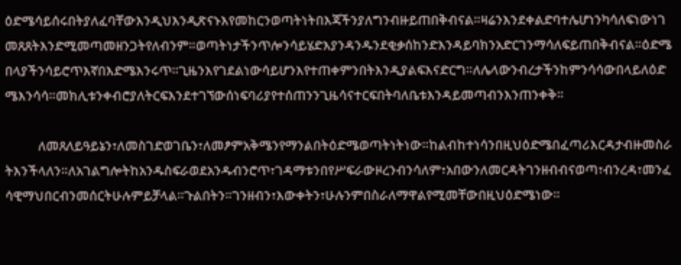ዕድሜሳይሰሩበትያለፈባቸውእንዲህእንዲጽናኑእየመከርንወጣትነትበእጃችንያለግንብዙይጠበቅብናል።ዛሬንእንደቀልድባተሌሆነንካሳለፍነውነገመጸጸትእንድሚመጣመዘንጋትየለብንም።ወጣትነታችንጥሎንሳይሄድእያንዳንዱንደቂቃሰከንድእንዳይባክንአድርገንማሳለፍይጠበቅብናል።ዕድሜበላያችንሳይሮጥእኛበእድሜእንሩጥ።ጊዜንእየገደልነውሳይሆንእየተጠቀምንበትእንዲያልፍእናድርግ።ለሌላውንብረታችንከምንሳሳውበላይለዕድሜእንሳሳ።መክሊቱንቀብሮያለትርፍእንደተገኘውሰነፍባሪያየተሰጠንንጊዜሳናተርፍበትባለቤቱእንዳይመጣብንእንጠንቀቅ።

           ለመጸለይዓይኔን፣ለመስገድወገቤን፣ለመፆምአቅሜንየማንልበትዕድሜወጣትነትነው።ከልብከተነሳንበዚህዕድሜበፈጣሪእርዳታብዙመስራትእንችላለን።ለአገልግሎትከአንዱስፍራወደአንዱብንሮጥ፣ገዳማቱንበየሥፍራውዞረንብንሳለም፣አበውንለመርዳትገንዘብብናወጣ፣ብንረዳ፣መንፈሳዊማህበርብንመሰርትሁሉምይቻላል።ጉልበትን።ገንዘብን፣እውቀትን፣ሁሉንምበስራለማዋልየሚመቸውበዚህዕድሜነው።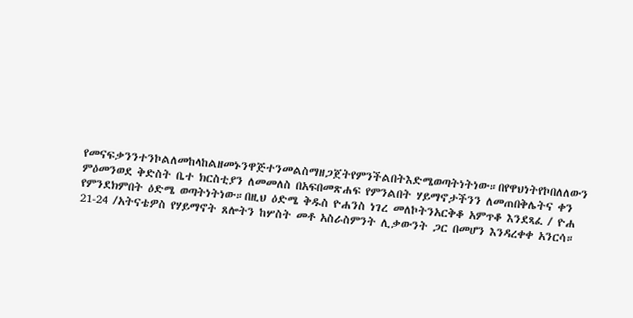የመናፍቃንንተንኮልለመከላከልዘመኑንዋጅተንመልስማዘጋጀትየምንችልበትእድሜወጣትነትነው።በየዋህነትየኮበለለውን ምዕመንወደ ቅድስት ቤተ ክርስቲያን ለመመለስ በአፍበመጽሐፍ የምንልበት ሃይማኖታችንን ለመጠበቅሌትና ቀን የምንደክምበት ዕድሜ ወጣትነትነው።በዚህ ዕድሜ ቅዱስ ዮሐንስ ነገረ መለኮትንአርቅቆ አምጥቆ እንደጻፈ / ዮሐ 21-24 /አትናቴዎስ የሃይማኖት ጸሎትን ከሦስት መቶ አስራስምንት ሊቃውንት ጋር በመሆን እንዳረቀቀ አንርሳ።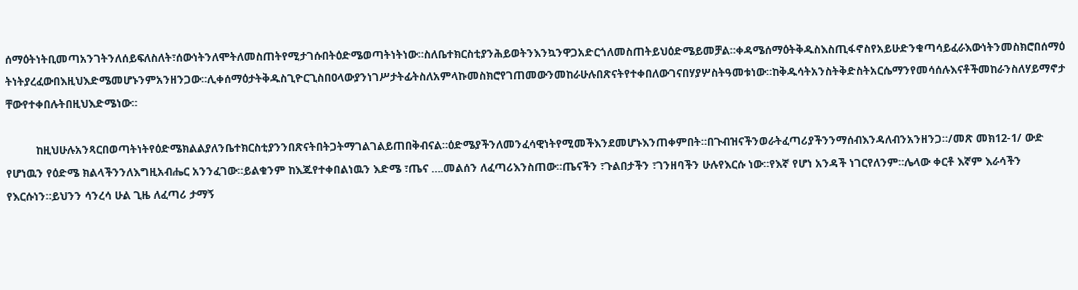ሰማዕትነትቢመጣአንገትንለሰይፍለስለት፣ሰውነትንለሞትለመስጠትየሚታገሱበትዕድሜወጣትነትነው።ስለቤተክርስቲያንሕይወትንእንኳንዋጋአድርጎለመስጠትይህዕድሜይመቻል።ቀዳሜሰማዕትቅዱስእስጢፋኖስየአይሁድንቁጣሳይፈራእውነትንመስክሮበሰማዕትነትያረፈውበእዚህእድሜመሆኑንምአንዘንጋው።ሊቀሰማዕታትቅዱስጊዮርጊስበዐላውያንነገሥታትፊትስለአምላኩመስክሮየገጠመውንመከራሁሉበጽናትየተቀበለውገናበሃያሦስትዓመቱነው።ከቅዱሳትአንስትቅድስትአርሴማንየመሳሰሉእናቶችመከራንስለሃይማኖታቸውየተቀበሉትበዚህእድሜነው።

          ከዚህሁሉአንጻርበወጣትነትየዕድሜክልልያለንቤተክርስቲያንንበጽናትበትጋትማገልገልይጠበቅብናል።ዕድሜያችንለመንፈሳዊነትየሚመችእንደመሆኑእንጠቀምበት።በጉብዝናችንወራትፈጣሪያችንንማሰብእንዳለብንአንዘንጋ።/መጽ መክ12-1/ ውድ የሆነዉን የዕድሜ ክልላችንንለእግዚአብሔር አንንፈገው።ይልቁንም ከእጁየተቀበልነዉን እድሜ ፣ጤና ….መልሰን ለፈጣሪእንስጠው።ጤናችን ፣ጉልበታችን ፣ገንዘባችን ሁሉየእርሱ ነው።የእኛ የሆነ አንዳች ነገርየለንም።ሌላው ቀርቶ እኛም እራሳችን የእርሱነን።ይህንን ሳንረሳ ሁል ጊዜ ለፈጣሪ ታማኝ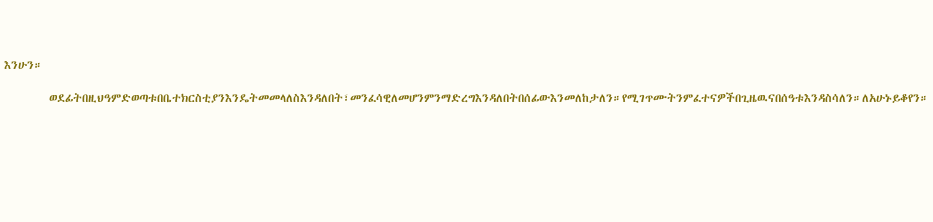እንሁን።

         ወደፊትበዚህዓምድወጣቱበቤተክርስቲያንእንዴትመመላለስእንዳለበት፣መንፈሳዊለመሆንምንማድረግእንዳለበትበሰፊውእንመለከታለን።የሚገጥሙትንምፈተናዎችበጊዜዉናበሰዓቱእንዳስሳለን።ለአሁኑይቆየን።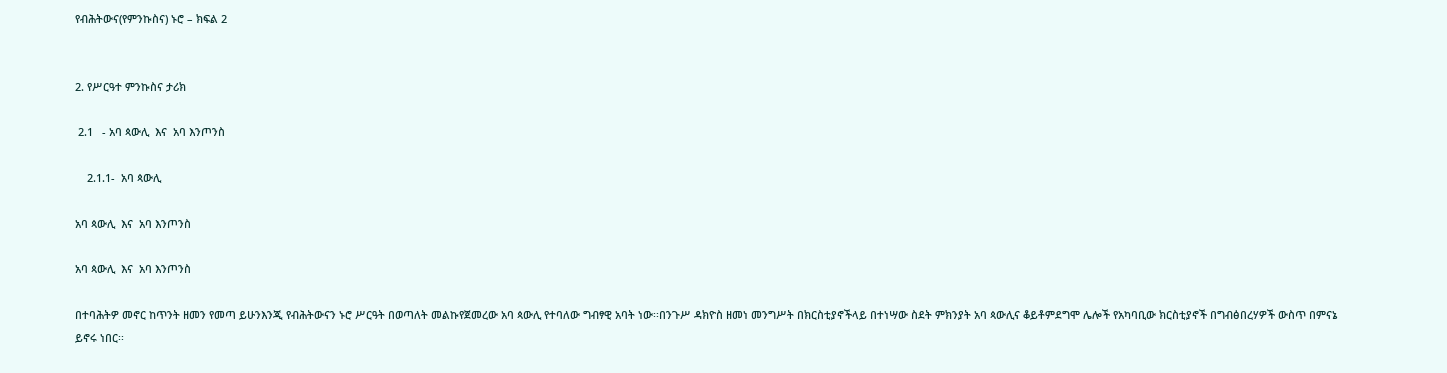የብሕትውና(የምንኩስና) ኑሮ – ክፍል 2


2. የሥርዓተ ምንኩስና ታሪክ

 2.1   - አባ ጳውሊ  እና  አባ እንጦንስ

    2.1.1-  አባ ጳውሊ

አባ ጳውሊ  እና  አባ እንጦንስ

አባ ጳውሊ  እና  አባ እንጦንስ

በተባሕትዎ መኖር ከጥንት ዘመን የመጣ ይሁንእንጂ የብሕትውናን ኑሮ ሥርዓት በወጣለት መልኩየጀመረው አባ ጳውሊ የተባለው ግብፃዊ አባት ነው፡፡በንጉሥ ዳክዮስ ዘመነ መንግሥት በክርስቲያኖችላይ በተነሣው ስደት ምክንያት አባ ጳውሊና ቆይቶምደግሞ ሌሎች የአካባቢው ክርስቲያኖች በግብፅበረሃዎች ውስጥ በምናኔ ይኖሩ ነበር፡፡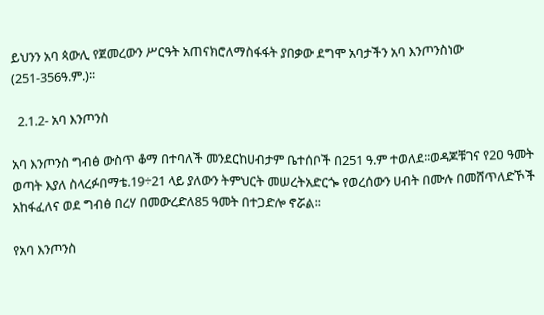ይህንን አባ ጳውሊ የጀመረውን ሥርዓት አጠናክሮለማስፋፋት ያበቃው ደግሞ አባታችን አባ እንጦንስነው (251-356ዓ.ም.)፡፡

  2.1.2- አባ እንጦንስ

አባ እንጦንስ ግብፅ ውስጥ ቆማ በተባለች መንደርከሀብታም ቤተሰቦች በ251 ዓ.ም ተወለደ፡፡ወዳጆቹገና የ2ዐ ዓመት ወጣት እያለ ስላረፉበማቴ.19÷21 ላይ ያለውን ትምህርት መሠረትአድርጐ የወረሰውን ሀብት በሙሉ በመሸጥለድኾች አከፋፈለና ወደ ግብፅ በረሃ በመውረድለ85 ዓመት በተጋድሎ ኖሯል፡፡

የአባ እንጦንስ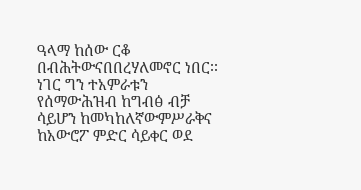ዓላማ ከሰው ርቆ በብሕትውናበበረሃለመኖር ነበር፡፡ ነገር ግን ተአምራቱን የሰማውሕዝብ ከግብፅ ብቻ ሳይሆን ከመካከለኛውምሥራቅና ከአውሮፖ ምድር ሳይቀር ወደ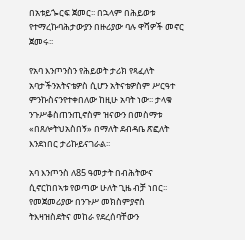በአቱይጐርፍ ጀመር፡፡ በኋላም በሕይወቱ የተማረኩባሕታውያን በዙሪያው ባሉ ዋሻዎች መኖር ጀመሩ፡፡

የአባ እንጦንስን የሕይወት ታሪክ የጻፈለት አባታችንአትናቴዎስ ሲሆን አትናቴዎስም ሥርዓተ ምንኩስናንየተቀበለው ከዚሁ አባት ነው፡፡ ታላቁ ንጉሥቆስጠንጢኖስም ዝናውን በመስማቱ «በጸሎትህአስበኝ» በማለት ደብዳቤ ጽፎለት እንደነበር ታሪኩይናገራል፡፡

አባ እንጦንስ ለ85 ዓመታት በብሕትውና ሲኖርከበኣቱ የወጣው ሁለት ጊዜ ብቻ ነበር፡፡የመጀመሪያው በንጉሥ መክስምያኖስ ትእዛዝስደትና መከራ የደረሰባቸውን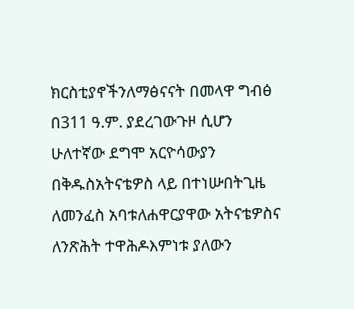ክርስቲያኖችንለማፅናናት በመላዋ ግብፅ በ311 ዓ.ም. ያደረገውጉዞ ሲሆን ሁለተኛው ደግሞ አርዮሳውያን በቅዱስአትናቴዎስ ላይ በተነሡበትጊዜ ለመንፈስ አባቱለሐዋርያዋው አትናቴዎስና ለንጽሕት ተዋሕዶእምነቱ ያለውን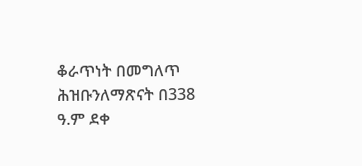ቆራጥነት በመግለጥ ሕዝቡንለማጽናት በ338 ዓ.ም ደቀ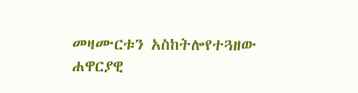መዛሙርቱን አስከትሎየተጓዘው ሐዋርያዊ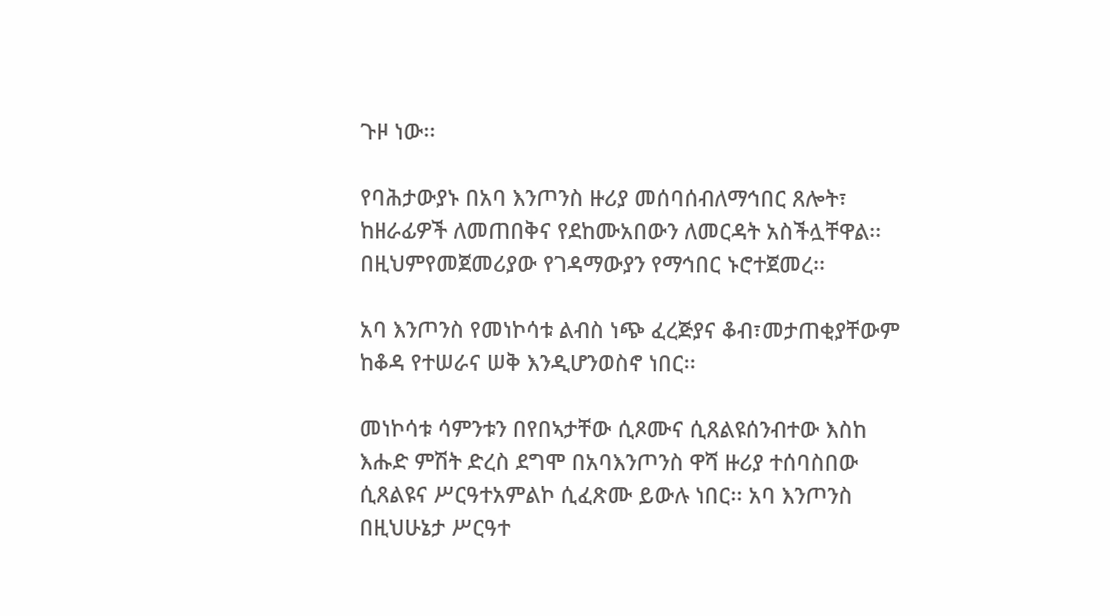ጉዞ ነው፡፡

የባሕታውያኑ በአባ እንጦንስ ዙሪያ መሰባሰብለማኅበር ጸሎት፣ ከዘራፊዎች ለመጠበቅና የደከሙአበውን ለመርዳት አስችሏቸዋል፡፡ በዚህምየመጀመሪያው የገዳማውያን የማኅበር ኑሮተጀመረ፡፡

አባ እንጦንስ የመነኮሳቱ ልብስ ነጭ ፈረጅያና ቆብ፣መታጠቂያቸውም ከቆዳ የተሠራና ሠቅ እንዲሆንወስኖ ነበር፡፡

መነኮሳቱ ሳምንቱን በየበኣታቸው ሲጾሙና ሲጸልዩሰንብተው እስከ እሑድ ምሽት ድረስ ደግሞ በአባእንጦንስ ዋሻ ዙሪያ ተሰባስበው ሲጸልዩና ሥርዓተአምልኮ ሲፈጽሙ ይውሉ ነበር፡፡ አባ እንጦንስ በዚህሁኔታ ሥርዓተ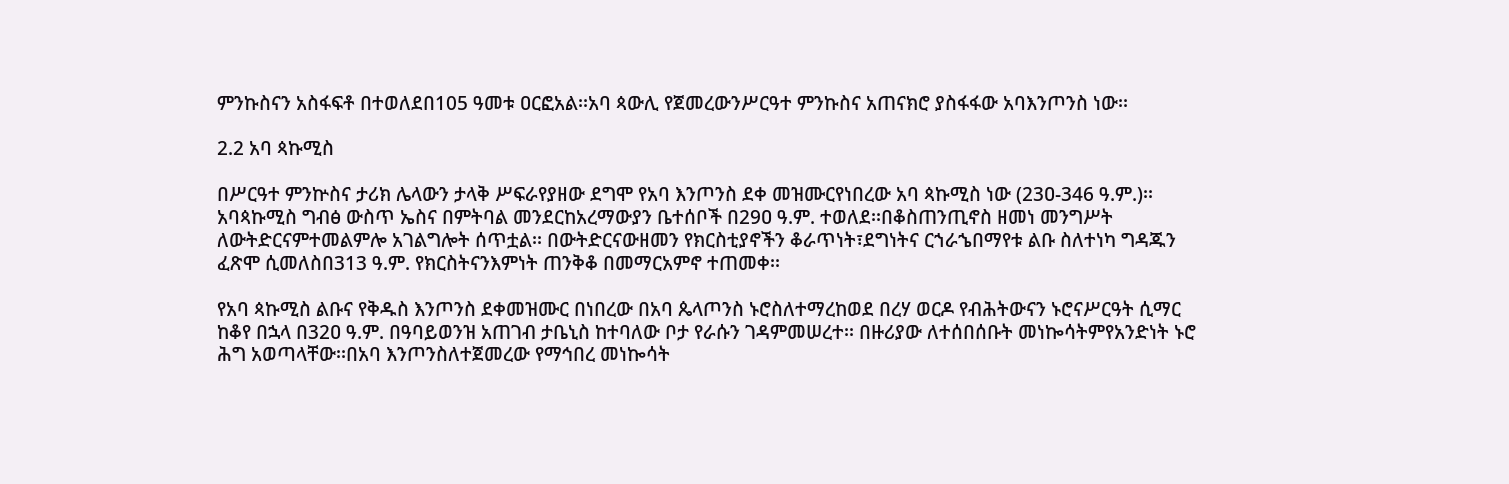ምንኩስናን አስፋፍቶ በተወለደበ105 ዓመቱ ዐርፎአል፡፡አባ ጳውሊ የጀመረውንሥርዓተ ምንኩስና አጠናክሮ ያስፋፋው አባእንጦንስ ነው፡፡

2.2 አባ ጳኩሚስ

በሥርዓተ ምንኵስና ታሪክ ሌላውን ታላቅ ሥፍራየያዘው ደግሞ የአባ እንጦንስ ደቀ መዝሙርየነበረው አባ ጳኩሚስ ነው (23ዐ-346 ዓ.ም.)፡፡ አባጳኩሚስ ግብፅ ውስጥ ኤስና በምትባል መንደርከአረማውያን ቤተሰቦች በ29ዐ ዓ.ም. ተወለደ፡፡በቆስጠንጢኖስ ዘመነ መንግሥት ለውትድርናምተመልምሎ አገልግሎት ሰጥቷል፡፡ በውትድርናውዘመን የክርስቲያኖችን ቆራጥነት፣ደግነትና ርኀራኄበማየቱ ልቡ ስለተነካ ግዳጁን ፈጽሞ ሲመለስበ313 ዓ.ም. የክርስትናንእምነት ጠንቅቆ በመማርአምኖ ተጠመቀ፡፡

የአባ ጳኩሚስ ልቡና የቅዱስ እንጦንስ ደቀመዝሙር በነበረው በአባ ጴላጦንስ ኑሮስለተማረከወደ በረሃ ወርዶ የብሕትውናን ኑሮናሥርዓት ሲማር ከቆየ በኋላ በ32ዐ ዓ.ም. በዓባይወንዝ አጠገብ ታቤኒስ ከተባለው ቦታ የራሱን ገዳምመሠረተ፡፡ በዙሪያው ለተሰበሰቡት መነኰሳትምየአንድነት ኑሮ ሕግ አወጣላቸው፡፡በአባ እንጦንስለተጀመረው የማኅበረ መነኰሳት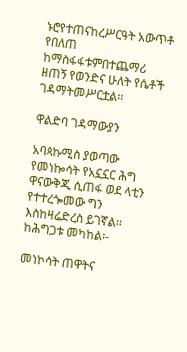ኑሮየተጠናከረሥርዓት አውጥቶ የበለጠ ከማስፋፋቱምበተጨማሪ ዘጠኝ የወንድና ሁለት የሴቶች ገዳማትመሥርቷል፡፡

ዋልድባ ገዳማውያን

አባጳኩሚስ ያወጣው የመነኰሳት የአኗኗር ሕግ ዋናውቅጂ ሲጠፋ ወደ ላቲን የተተረጐመው ግን እስከዛሬድረስ ይገኛል፡፡ ከሕግጋቱ መካከል፡-

መነኮሳት ጠዋትና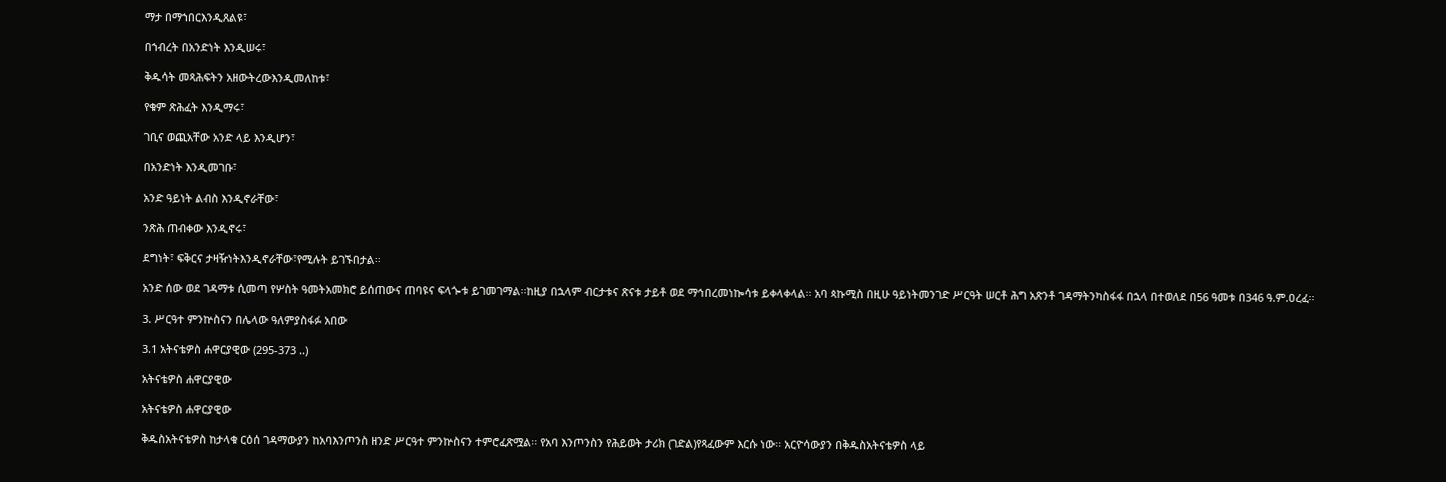ማታ በማኀበርእንዲጸልዩ፣

በኀብረት በአንድነት እንዲሠሩ፣

ቅዱሳት መጻሕፍትን አዘውትረውእንዲመለከቱ፣

የቁም ጽሕፈት እንዲማሩ፣

ገቢና ወጪአቸው አንድ ላይ እንዲሆን፣

በአንድነት እንዲመገቡ፣

አንድ ዓይነት ልብስ እንዲኖራቸው፣

ንጽሕ ጠብቀው እንዲኖሩ፣

ደግነት፣ ፍቅርና ታዛዥነትእንዲኖራቸው፣የሚሉት ይገኙበታል፡፡

አንድ ሰው ወደ ገዳማቱ ሲመጣ የሦስት ዓመትአመክሮ ይሰጠውና ጠባዩና ፍላጐቱ ይገመገማል፡፡ከዚያ በኋላም ብርታቱና ጽናቱ ታይቶ ወደ ማኅበረመነኰሳቱ ይቀላቀላል፡፡ አባ ጳኩሚስ በዚሁ ዓይነትመንገድ ሥርዓት ሠርቶ ሕግ አጽንቶ ገዳማትንካስፋፋ በኋላ በተወለደ በ56 ዓመቱ በ346 ዓ.ም.ዐረፈ፡፡

3. ሥርዓተ ምንኵስናን በሌላው ዓለምያስፋፉ አበው

3.1 አትናቴዎስ ሐዋርያዊው (295-373 ..)

አትናቴዎስ ሐዋርያዊው

አትናቴዎስ ሐዋርያዊው

ቅዱስአትናቴዎስ ከታላቁ ርዕሰ ገዳማውያን ከአባእንጦንስ ዘንድ ሥርዓተ ምንኵስናን ተምሮፈጽሟል፡፡ የአባ እንጦንስን የሕይወት ታሪክ (ገድል)የጻፈውም እርሱ ነው፡፡ አርዮሳውያን በቅዱስአትናቴዎስ ላይ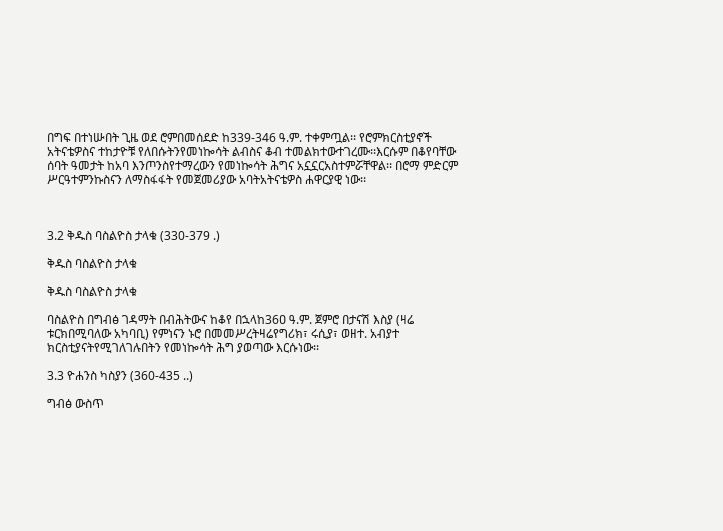በግፍ በተነሡበት ጊዜ ወደ ሮምበመሰደድ ከ339-346 ዓ.ም. ተቀምጧል፡፡ የሮምክርስቲያኖች አትናቴዎስና ተከታዮቹ የለበሱትንየመነኰሳት ልብስና ቆብ ተመልክተውተገረሙ፡፡እርሱም በቆየባቸው ሰባት ዓመታት ከአባ እንጦንስየተማረውን የመነኰሳት ሕግና አኗኗርአስተምሯቸዋል፡፡ በሮማ ምድርም ሥርዓተምንኩስናን ለማስፋፋት የመጀመሪያው አባትአትናቴዎስ ሐዋርያዊ ነው፡፡



3.2 ቅዱስ ባስልዮስ ታላቁ (330-379 .)

ቅዱስ ባስልዮስ ታላቁ

ቅዱስ ባስልዮስ ታላቁ

ባስልዮስ በግብፅ ገዳማት በብሕትውና ከቆየ በኋላከ36ዐ ዓ.ም. ጀምሮ በታናሽ እስያ (ዛሬ ቱርክበሚባለው አካባቢ) የምነናን ኑሮ በመመሥረትዛሬየግሪክ፣ ሩሲያ፣ ወዘተ. አብያተ ክርስቲያናትየሚገለገሉበትን የመነኰሳት ሕግ ያወጣው እርሱነው፡፡

3.3 ዮሐንስ ካስያን (360-435 ..)

ግብፅ ውስጥ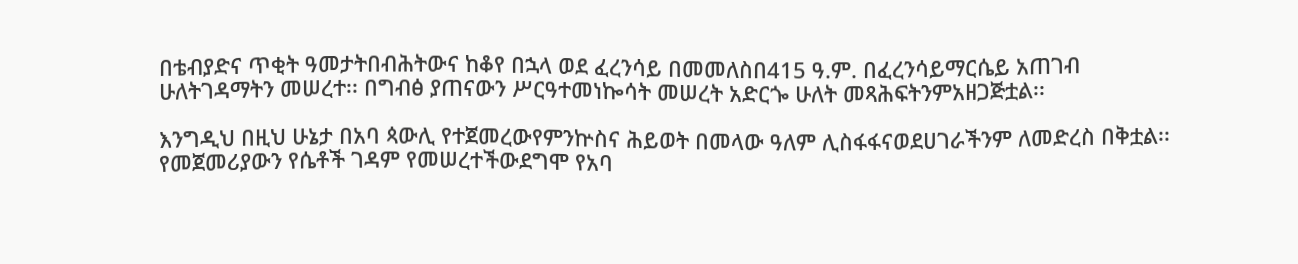በቴብያድና ጥቂት ዓመታትበብሕትውና ከቆየ በኋላ ወደ ፈረንሳይ በመመለስበ415 ዓ.ም. በፈረንሳይማርሴይ አጠገብ ሁለትገዳማትን መሠረተ፡፡ በግብፅ ያጠናውን ሥርዓተመነኰሳት መሠረት አድርጐ ሁለት መጻሕፍትንምአዘጋጅቷል፡፡

እንግዲህ በዚህ ሁኔታ በአባ ጳውሊ የተጀመረውየምንኵስና ሕይወት በመላው ዓለም ሊስፋፋናወደሀገራችንም ለመድረስ በቅቷል፡፡የመጀመሪያውን የሴቶች ገዳም የመሠረተችውደግሞ የአባ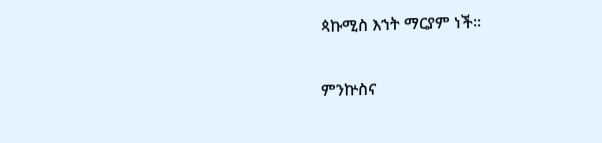ጳኩሚስ እኀት ማርያም ነች፡፡

ምንኵስና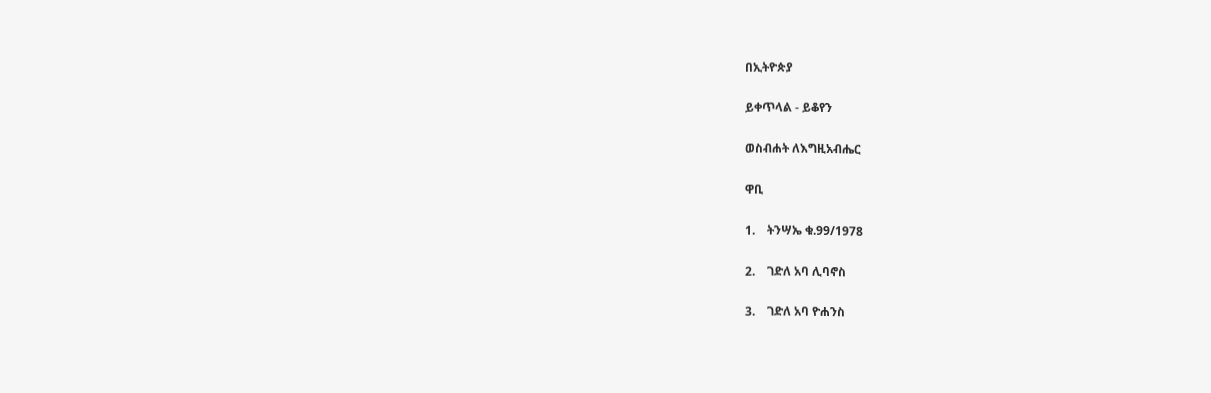በኢትዮጵያ

ይቀጥላል - ይቆየን

ወስብሐት ለእግዚአብሔር

ዋቢ

1.    ትንሣኤ ቁ.99/1978

2.    ገድለ አባ ሊባኖስ

3.    ገድለ አባ ዮሐንስ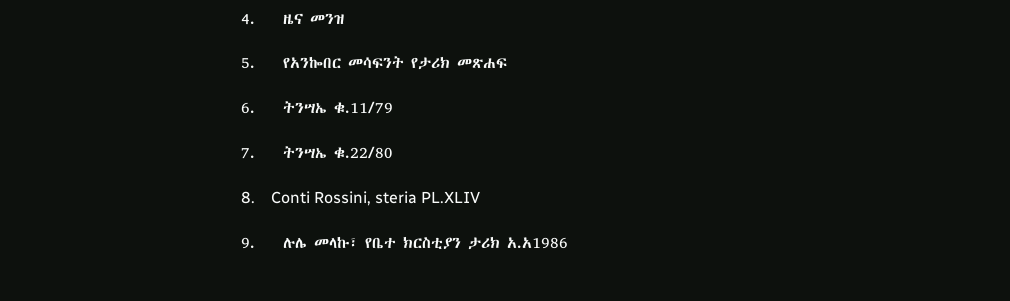4.    ዜና መንዝ

5.    የአንኰበር መሳፍንት የታሪክ መጽሐፍ

6.    ትንሣኤ ቁ.11/79

7.    ትንሣኤ ቁ.22/80

8.    Conti Rossini, steria PL.XLIV

9.    ሉሌ መላኩ፣ የቤተ ክርስቲያን ታሪክ አ.አ1986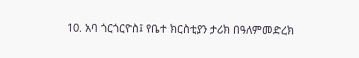10. አባ ጎርጎርዮስ፤ የቤተ ክርስቲያን ታሪክ በዓለምመድረክ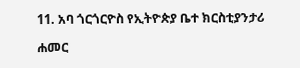11. አባ ጎርጎርዮስ የኢትዮጵያ ቤተ ክርስቲያንታሪ

ሐመር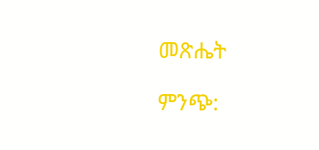መጽሔት

ምንጭ: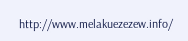http://www.melakuezezew.info/